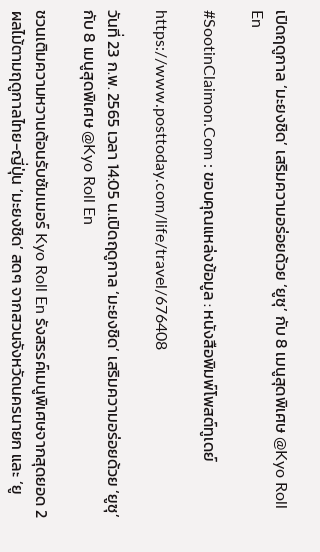เปิดฤดูกาล ‘มะยงชิด’ เสริมความอร่อยด้วย ‘ยูซุ’ กับ 8 เมนูสุดพิเศษ @Kyo Roll En

#SootinClaimon.Com : ขอบคุณแหล่งข้อมูล : หนังสือพิมพ์โพสต์ทูเดย์

https://www.posttoday.com/life/travel/676408

วันที่ 23 ก.พ. 2565 เวลา 14:05 น.เปิดฤดูกาล ‘มะยงชิด’ เสริมความอร่อยด้วย ‘ยูซุ’  กับ 8 เมนูสุดพิเศษ @Kyo Roll En

ชวนเติมความหวานต้อนรับซัมเมอร์ Kyo Roll En รังสรรค์เมนูพิเศษจากสุดยอด 2 ผลไม้ตามฤดูกาลไทย-ญี่ปุ่น ‘มะยงชิด’ สดๆ จากสวนจังหวัดนครนายก และ ‘ยู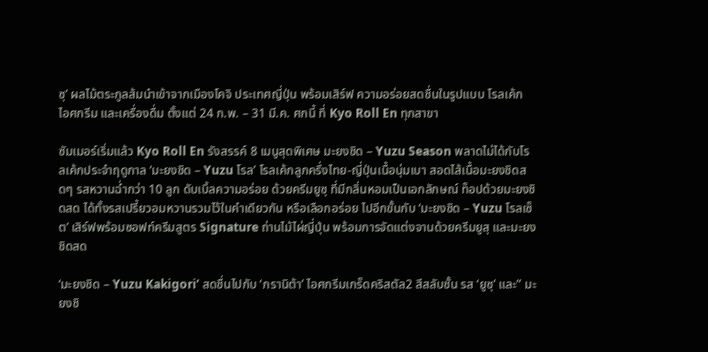ซุ’ ผลไม้ตระกูลส้มนำเข้าจากเมืองโคจิ ประเทศญี่ปุ่น พร้อมเสิร์ฟ ความอร่อยสดชื่นในรูปแบบ โรลเค้ก ไอศกรีม และเครื่องดื่ม ตั้งแต่ 24 ก.พ. – 31 มี.ค. ศกนี้ ที่ Kyo Roll En ทุกสาขา

ซัมเมอร์เริ่มแล้ว Kyo Roll En รังสรรค์ 8 เมนูสุดพิเศษ มะยงชิด – Yuzu Season พลาดไม่ได้กับโรลเค้กประจำฤดูกาล ‘มะยงชิด – Yuzu โรล’ โรลเค้กลูกครึ่งไทย-ญี่ปุ่นเนื้อนุ่มเบา สอดไส้เนื้อมะยงชิดสดๆ รสหวานฉ่ำกว่า 10 ลูก ดับเบิ้ลความอร่อย ด้วยครีมยูซุ ที่มีกลิ่นหอมเป็นเอกลักษณ์ ท็อปด้วยมะยงชิดสด ได้ทั้งรสเปรี้ยวอมหวานรวมไว้ในคำเดียวกัน หรือเลือกอร่อย ไปอีกขั้นกับ ‘มะยงชิด – Yuzu โรลเซ็ต’ เสิร์ฟพร้อมซอฟท์ครีมสูตร Signature ถ่านไม้ไผ่ญี่ปุ่น พร้อมการจัดแต่งจานด้วยครีมยูสุ และมะยงชิดสด

‘มะยงชิด – Yuzu Kakigori’ สดชื่นไปกับ ‘กรานิต้า’ ไอศกรีมเกร็ดคริสตัล2 สีสลับชั้น รส ‘ยูซุ’ และ” มะยงชิ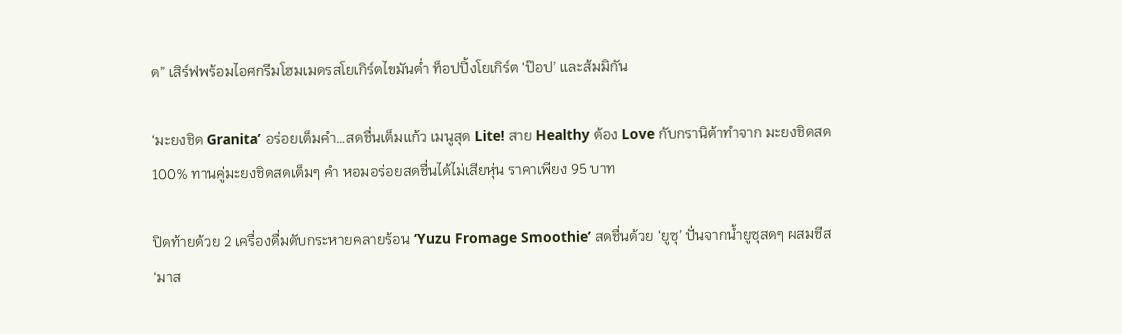ด” เสิร์ฟพร้อมไอศกรีมโฮมเมดรสโยเกิร์ตไขมันต่ำ ท็อปปิ้งโยเกิร์ต ‘ป๊อป’ และส้มมิกัน

‘มะยงชิด Granita’ อร่อยเต็มคำ…สดชื่นเต็มแก้ว เมนูสุด Lite! สาย Healthy ต้อง Love กับกรานิต้าทำจาก มะยงชิดสด 100% ทานคู่มะยงชิดสดเต็มๆ คำ หอมอร่อยสดชื่นได้ไม่เสียหุ่น ราคาเพียง 95 บาท

ปิดท้ายด้วย 2 เครื่องดื่มดับกระหายคลายร้อน ‘Yuzu Fromage Smoothie’ สดชื่นด้วย ‘ยูซุ’ ปั่นจากน้ำยูซุสดๆ ผสมชีส ‘มาส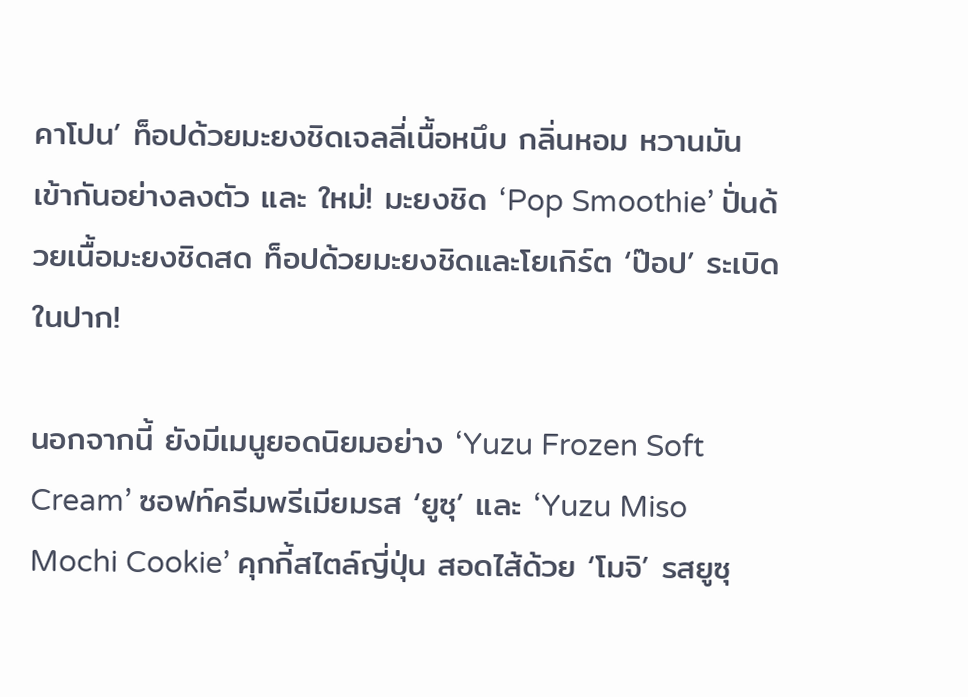คาโปน’ ท็อปด้วยมะยงชิดเจลลี่เนื้อหนึบ กลิ่นหอม หวานมัน เข้ากันอย่างลงตัว และ ใหม่! มะยงชิด ‘Pop Smoothie’ ปั่นด้วยเนื้อมะยงชิดสด ท็อปด้วยมะยงชิดและโยเกิร์ต ‘ป๊อป’ ระเบิดในปาก!

นอกจากนี้ ยังมีเมนูยอดนิยมอย่าง ‘Yuzu Frozen Soft Cream’ ซอฟท์ครีมพรีเมียมรส ‘ยูซุ’ และ ‘Yuzu Miso Mochi Cookie’ คุกกี้สไตล์ญี่ปุ่น สอดไส้ด้วย ‘โมจิ’ รสยูซุ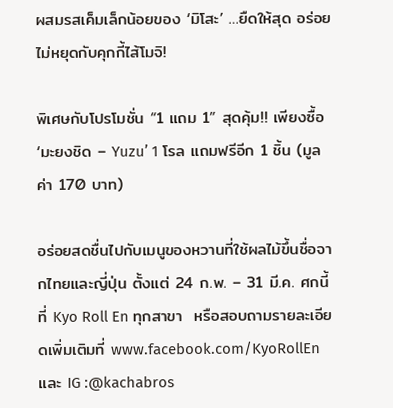ผสมรสเค็มเล็กน้อยของ ‘มิโสะ’ …ยืดให้สุด อร่อยไม่หยุดกับคุกกี้ไส้โมจิ!

พิเศษกับโปรโมชั่น “1 แถม 1” สุดคุ้ม!! เพียงซื้อ ‘มะยงชิด – Yuzu’ 1 โรล แถมฟรีอีก 1 ชิ้น (มูลค่า 170 บาท)

อร่อยสดชื่นไปกับเมนูของหวานที่ใช้ผลไม้ขึ้นชื่อจากไทยและญี่ปุ่น ตั้งแต่ 24 ก.พ. – 31 มี.ค. ศกนี้ ที่ Kyo Roll En ทุกสาขา  หรือสอบถามรายละเอียดเพิ่มเติมที่ www.facebook.com/KyoRollEn และ IG :@kachabros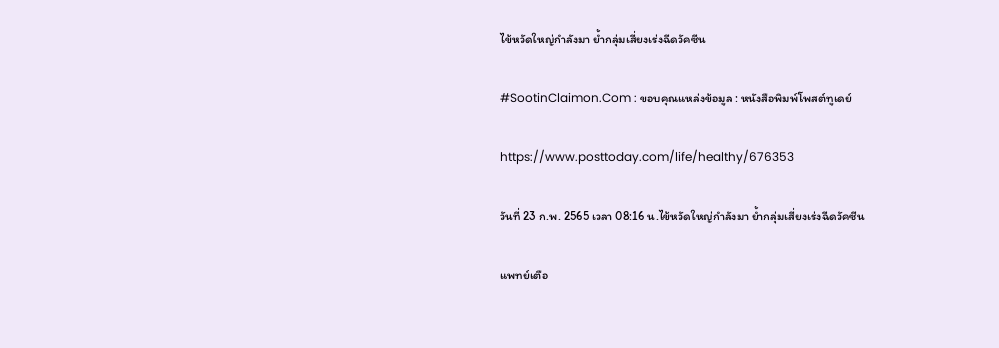ไข้หวัดใหญ่กำลังมา ย้ำกลุ่มเสี่ยงเร่งฉีดวัคซีน

#SootinClaimon.Com : ขอบคุณแหล่งข้อมูล : หนังสือพิมพ์โพสต์ทูเดย์

https://www.posttoday.com/life/healthy/676353

วันที่ 23 ก.พ. 2565 เวลา 08:16 น.ไข้หวัดใหญ่กำลังมา ย้ำกลุ่มเสี่ยงเร่งฉีดวัคซีน

แพทย์เตือ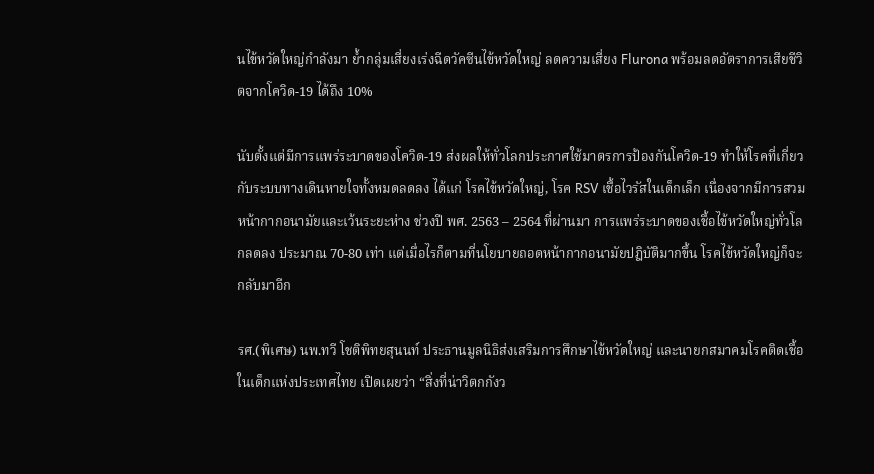นไข้หวัดใหญ่กำลังมา ย้ำกลุ่มเสี่ยงเร่งฉีดวัคซีนไข้หวัดใหญ่ ลดความเสี่ยง Flurona พร้อมลดอัตราการเสียชีวิตจากโควิด-19 ได้ถึง 10%

นับตั้งแต่มีการแพร่ระบาดของโควิด-19 ส่งผลให้ทั่วโลกประกาศใช้มาตรการป้องกันโควิด-19 ทำให้โรคที่เกี่ยวกับระบบทางเดินหายใจทั้งหมดลดลง ได้แก่ โรคไข้หวัดใหญ่, โรค RSV เชื้อไวรัสในเด็กเล็ก เนื่องจากมีการสวมหน้ากากอนามัยและเว้นระยะห่าง ช่วงปี พศ. 2563 – 2564 ที่ผ่านมา การแพร่ระบาดของเชื้อไข้หวัดใหญ่ทั่วโลกลดลง ประมาณ 70-80 เท่า แต่เมื่อไรก็ตามที่นโยบายถอดหน้ากากอนามัยปฎิบัติมากขึ้น โรคไข้หวัดใหญ่ก็จะกลับมาอีก

รศ.(พิเศษ) นพ.ทวี โชติพิทยสุนนท์ ประธานมูลนิธิส่งเสริมการศึกษาไข้หวัดใหญ่ และนายกสมาคมโรคติดเชื้อในเด็กแห่งประเทศไทย เปิดเผยว่า “สิ่งที่น่าวิตกกังว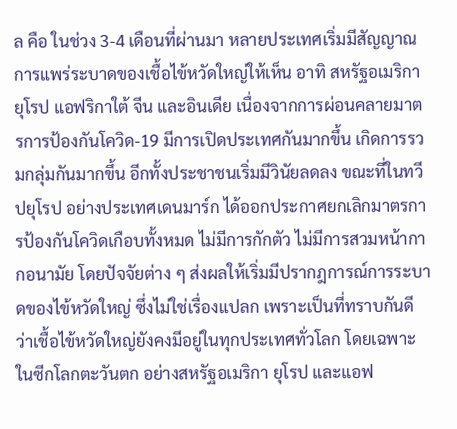ล คือ ในช่วง 3-4 เดือนที่ผ่านมา หลายประเทศเริ่มมีสัญญาณการแพร่ระบาดของเชื้อไข้หวัดใหญ่ให้เห็น อาทิ สหรัฐอเมริกา ยุโรป แอฟริกาใต้ จีน และอินเดีย เนื่องจากการผ่อนคลายมาตรการป้องกันโควิด-19 มีการเปิดประเทศกันมากขึ้น เกิดการรวมกลุ่มกันมากขึ้น อีกทั้งประชาชนเริ่มมีวินัยลดลง ขณะที่ในทวีปยุโรป อย่างประเทศเดนมาร์ก ได้ออกประกาศยกเลิกมาตรการป้องกันโควิดเกือบทั้งหมด ไม่มีการกักตัว ไม่มีการสวมหน้ากากอนามัย โดยปัจจัยต่าง ๆ ส่งผลให้เริ่มมีปรากฎการณ์การระบาดของไข้หวัดใหญ่ ซึ่งไม่ใช่เรื่องแปลก เพราะเป็นที่ทราบกันดีว่าเชื้อไข้หวัดใหญ่ยังคงมีอยู่ในทุกประเทศทั่วโลก โดยเฉพาะในซีกโลกตะวันตก อย่างสหรัฐอเมริกา ยุโรป และแอฟ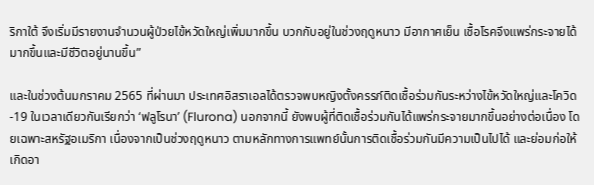ริกาใต้ จึงเริ่มมีรายงานจำนวนผู้ป่วยไข้หวัดใหญ่เพิ่มมากขึ้น บวกกับอยู่ในช่วงฤดูหนาว มีอากาศเย็น เชื้อโรคจึงแพร่กระจายได้มากขึ้นและมีชีวิตอยู่นานขึ้น”

และในช่วงต้นมกราคม 2565 ที่ผ่านมา ประเทศอิสราเอลได้ตรวจพบหญิงตั้งครรภ์ติดเชื้อร่วมกันระหว่างไข้หวัดใหญ่และโควิด-19 ในเวลาเดียวกันเรียกว่า ‘ฟลูโรนา’ (Flurona) นอกจากนี้ ยังพบผู้ที่ติดเชื้อร่วมกันได้แพร่กระจายมากขึ้นอย่างต่อเนื่อง โดยเฉพาะสหรัฐอเมริกา เนื่องจากเป็นช่วงฤดูหนาว ตามหลักทางการแพทย์นั้นการติดเชื้อร่วมกันมีความเป็นไปได้ และย่อมก่อให้เกิดอา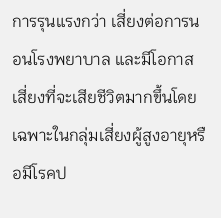การรุนแรงกว่า เสี่ยงต่อการนอนโรงพยาบาล และมีโอกาสเสี่ยงที่จะเสียชีวิตมากขึ้นโดยเฉพาะในกลุ่มเสี่ยงผู้สูงอายุหรือมีโรคป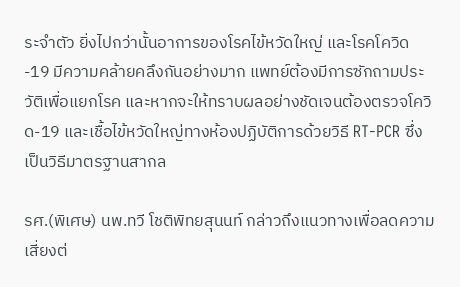ระจำตัว ยิ่งไปกว่านั้นอาการของโรคไข้หวัดใหญ่ และโรคโควิด-19 มีความคล้ายคลึงกันอย่างมาก แพทย์ต้องมีการซักถามประวัติเพื่อแยกโรค และหากจะให้ทราบผลอย่างชัดเจนต้องตรวจโควิด-19 และเชื้อไข้หวัดใหญ่ทางห้องปฏิบัติการด้วยวิธี RT-PCR ซึ่งเป็นวิธีมาตรฐานสากล

รศ.(พิเศษ) นพ.ทวี โชติพิทยสุนนท์ กล่าวถึงแนวทางเพื่อลดความเสี่ยงต่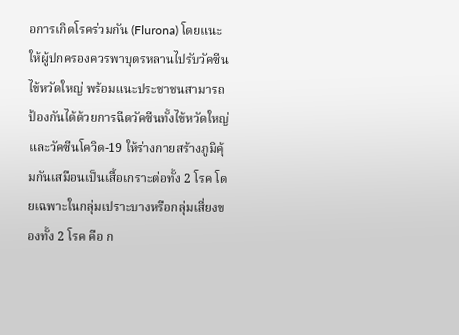อการเกิดโรคร่วมกัน (Flurona) โดยแนะให้ผู้ปกครองควรพาบุตรหลานไปรับวัคซีนไข้หวัดใหญ่ พร้อมแนะประชาชนสามารถป้องกันได้ด้วยการฉีดวัคซีนทั้งไข้หวัดใหญ่ และวัคซีนโควิด-19 ให้ร่างกายสร้างภูมิคุ้มกันเสมือนเป็นเสื้อเกราะต่อทั้ง 2 โรค โดยเฉพาะในกลุ่มเปราะบางหรือกลุ่มเสี่ยงของทั้ง 2 โรค คือ ก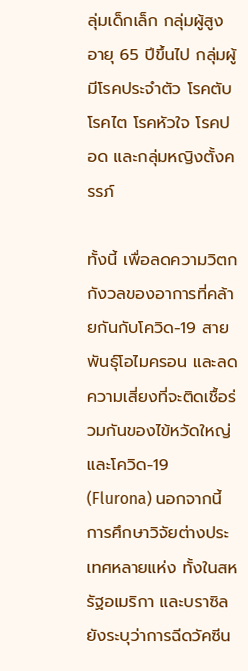ลุ่มเด็กเล็ก กลุ่มผู้สูงอายุ 65 ปีขึ้นไป กลุ่มผู้มีโรคประจำตัว โรคตับ โรคไต โรคหัวใจ โรคปอด และกลุ่มหญิงตั้งครรภ์

ทั้งนี้ เพื่อลดความวิตกกังวลของอาการที่คล้ายกันกับโควิด-19 สายพันธุ์โอไมครอน และลดความเสี่ยงที่จะติดเชื้อร่วมกันของไข้หวัดใหญ่และโควิด-19 (Flurona) นอกจากนี้ การศึกษาวิจัยต่างประเทศหลายแห่ง ทั้งในสหรัฐอเมริกา และบราซิล ยังระบุว่าการฉีดวัคซีน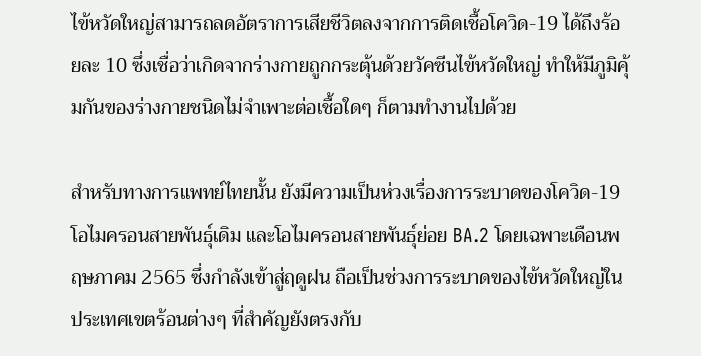ไข้หวัดใหญ่สามารถลดอัตราการเสียชีวิตลงจากการติดเชื้อโควิด-19 ได้ถึงร้อยละ 10 ซึ่งเชื่อว่าเกิดจากร่างกายถูกกระตุ้นด้วยวัคซีนไข้หวัดใหญ่ ทำให้มีภูมิคุ้มกันของร่างกายชนิดไม่จำเพาะต่อเชื้อใดๆ ก็ตามทำงานไปด้วย

สำหรับทางการแพทย์ไทยนั้น ยังมีความเป็นห่วงเรื่องการระบาดของโควิด-19 โอไมครอนสายพันธุ์เดิม และโอไมครอนสายพันธุ์ย่อย BA.2 โดยเฉพาะเดือนพฤษภาคม 2565 ซึ่งกำลังเข้าสู่ฤดูฝน ถือเป็นช่วงการระบาดของไข้หวัดใหญ่ในประเทศเขตร้อนต่างๆ ที่สำคัญยังตรงกับ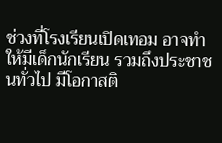ช่วงที่โรงเรียนเปิดเทอม อาจทำให้มีเด็กนักเรียน รวมถึงประชาชนทั่วไป มีโอกาสติ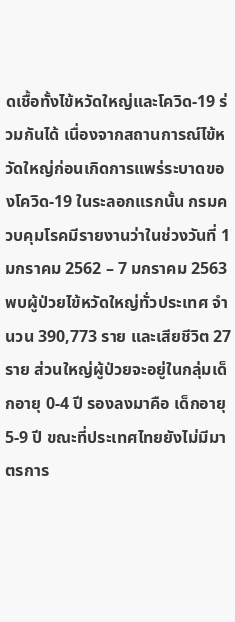ดเชื้อทั้งไข้หวัดใหญ่และโควิด-19 ร่วมกันได้ เนื่องจากสถานการณ์ไข้หวัดใหญ่ก่อนเกิดการแพร่ระบาดของโควิด-19 ในระลอกแรกนั้น กรมควบคุมโรคมีรายงานว่าในช่วงวันที่ 1 มกราคม 2562 – 7 มกราคม 2563 พบผู้ป่วยไข้หวัดใหญ่ทั่วประเทศ จำนวน 390,773 ราย และเสียชีวิต 27 ราย ส่วนใหญ่ผู้ป่วยจะอยู่ในกลุ่มเด็กอายุ 0-4 ปี รองลงมาคือ เด็กอายุ 5-9 ปี ขณะที่ประเทศไทยยังไม่มีมาตรการ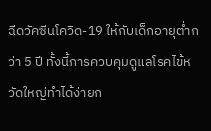ฉีดวัคซีนโควิด-19 ให้กับเด็กอายุต่ำกว่า 5 ปี ทั้งนี้การควบคุมดูแลโรคไข้หวัดใหญ่ทำได้ง่ายก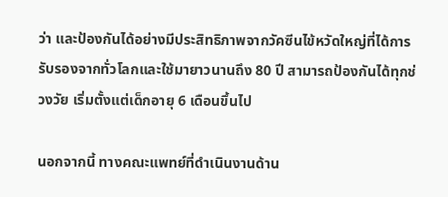ว่า และป้องกันได้อย่างมีประสิทธิภาพจากวัคซีนไข้หวัดใหญ่ที่ได้การรับรองจากทั่วโลกและใช้มายาวนานถึง 80 ปี สามารถป้องกันได้ทุกช่วงวัย เริ่มตั้งแต่เด็กอายุ 6 เดือนขึ้นไป

นอกจากนี้ ทางคณะแพทย์ที่ดำเนินงานด้าน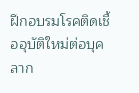ฝึกอบรมโรคติดเชื้ออุบัติใหม่ต่อบุคลาก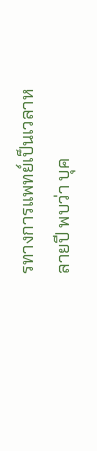รทางการแพทย์เป็นเวลาหลายปี พบว่า บุค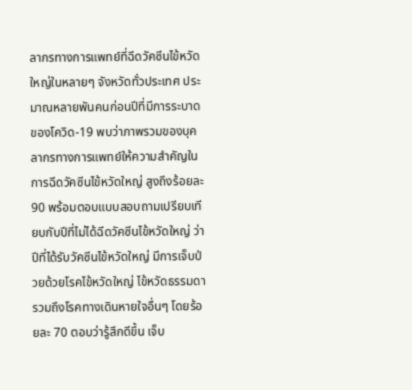ลากรทางการแพทย์ที่ฉีดวัคซีนไข้หวัดใหญ่ในหลายๆ จังหวัดทั่วประเทศ ประมาณหลายพันคนก่อนปีที่มีการระบาดของโควิด-19 พบว่าภาพรวมของบุคลากรทางการแพทย์ให้ความสำคัญในการฉีดวัคซีนไข้หวัดใหญ่ สูงถึงร้อยละ 90 พร้อมตอบแบบสอบถามเปรียบเทียบกับปีที่ไม่ได้ฉีดวัคซีนไข้หวัดใหญ่ ว่าปีที่ได้รับวัคซีนไข้หวัดใหญ่ มีการเจ็บป่วยด้วยโรคไข้หวัดใหญ่ ไข้หวัดธรรมดา รวมถึงโรคทางเดินหายใจอื่นๆ โดยร้อยละ 70 ตอบว่ารู้สึกดีขึ้น เจ็บ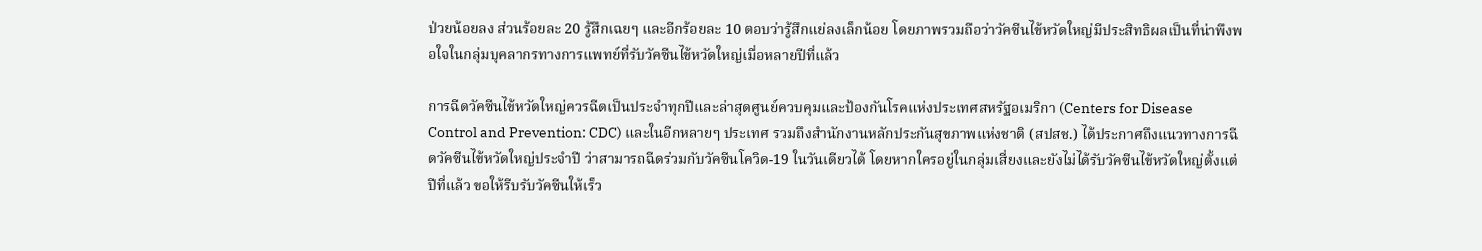ป่วยน้อยลง ส่วนร้อยละ 20 รู้สึกเฉยๆ และอีกร้อยละ 10 ตอบว่ารู้สึกแย่ลงเล็กน้อย โดยภาพรวมถือว่าวัคซีนไข้หวัดใหญ่มีประสิทธิผลเป็นที่น่าพึงพอใจในกลุ่มบุคลากรทางการแพทย์ที่รับวัคซีนไข้หวัดใหญ่เมื่อหลายปีที่แล้ว

การฉีดวัคซีนไข้หวัดใหญ่ควรฉีดเป็นประจำทุกปีและล่าสุดศูนย์ควบคุมและป้องกันโรคแห่งประเทศสหรัฐอเมริกา (Centers for Disease Control and Prevention: CDC) และในอีกหลายๆ ประเทศ รวมถึงสำนักงานหลักประกันสุขภาพแห่งชาติ (สปสช.) ได้ประกาศถึงแนวทางการฉีดวัคซีนไข้หวัดใหญ่ประจำปี ว่าสามารถฉีดร่วมกับวัคซีนโควิด-19 ในวันเดียวได้ โดยหากใครอยู่ในกลุ่มเสี่ยงและยังไม่ได้รับวัคซีนไข้หวัดใหญ่ตั้งแต่ปีที่แล้ว ขอให้รีบรับวัคซีนให้เร็ว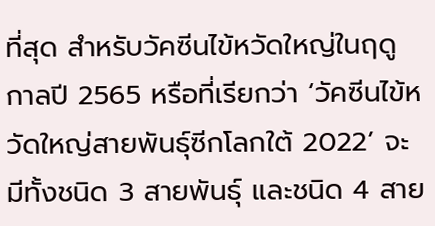ที่สุด สำหรับวัคซีนไข้หวัดใหญ่ในฤดูกาลปี 2565 หรือที่เรียกว่า ‘วัคซีนไข้หวัดใหญ่สายพันธุ์ซีกโลกใต้ 2022’ จะมีทั้งชนิด 3 สายพันธุ์ และชนิด 4 สาย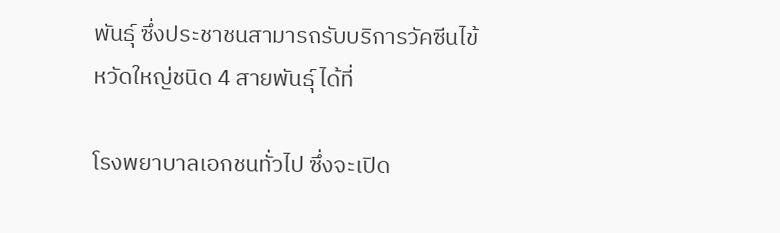พันธุ์ ซึ่งประชาชนสามารถรับบริการวัคซีนไข้หวัดใหญ่ชนิด 4 สายพันธุ์ ได้ที่

โรงพยาบาลเอกชนทั่วไป ซึ่งจะเปิด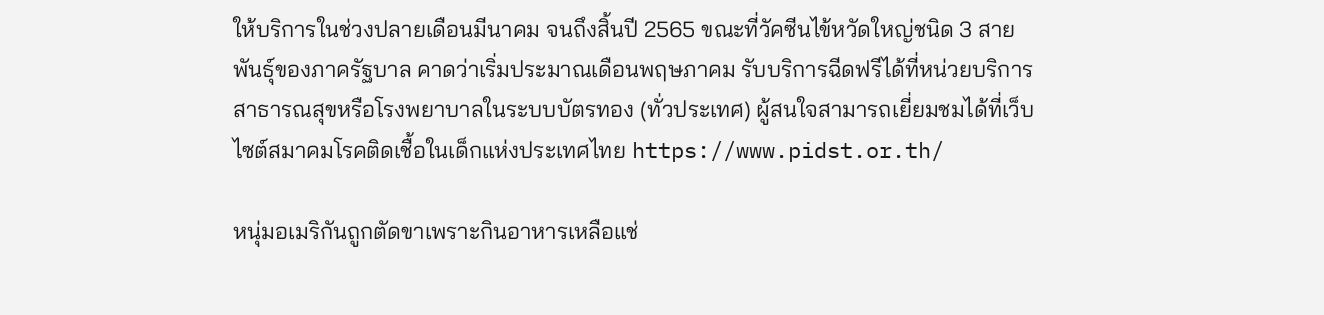ให้บริการในช่วงปลายเดือนมีนาคม จนถึงสิ้นปี 2565 ขณะที่วัคซีนไข้หวัดใหญ่ชนิด 3 สายพันธุ์ของภาครัฐบาล คาดว่าเริ่มประมาณเดือนพฤษภาคม รับบริการฉีดฟรีได้ที่หน่วยบริการสาธารณสุขหรือโรงพยาบาลในระบบบัตรทอง (ทั่วประเทศ) ผู้สนใจสามารถเยี่ยมชมได้ที่เว็บไซต์สมาคมโรคติดเชื้อในเด็กแห่งประเทศไทย https://www.pidst.or.th/

หนุ่มอเมริกันถูกตัดขาเพราะกินอาหารเหลือแช่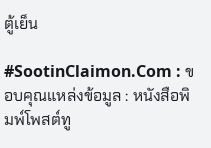ตู้เย็น

#SootinClaimon.Com : ขอบคุณแหล่งข้อมูล : หนังสือพิมพ์โพสต์ทู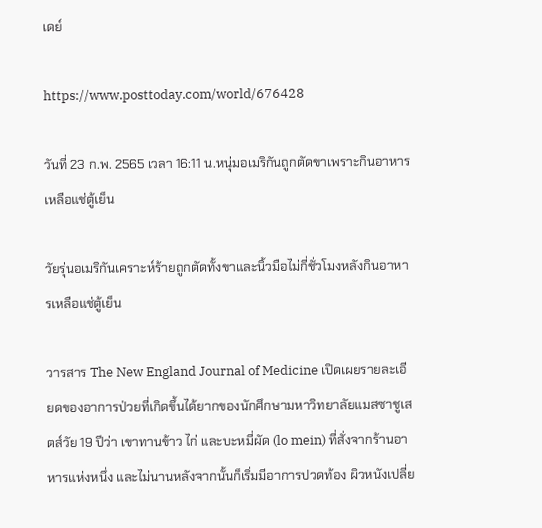เดย์

https://www.posttoday.com/world/676428

วันที่ 23 ก.พ. 2565 เวลา 16:11 น.หนุ่มอเมริกันถูกตัดขาเพราะกินอาหารเหลือแช่ตู้เย็น

วัยรุ่นอเมริกันเคราะห์ร้ายถูกตัดทั้งขาและนิ้วมือไม่กี่ชั่วโมงหลังกินอาหารเหลือแช่ตู้เย็น

วารสาร The New England Journal of Medicine เปิดเผยรายละเอียดของอาการป่วยที่เกิดขึ้นได้ยากของนักศึกษามหาวิทยาลัยแมสซาชูเสตส์วัย 19 ปีว่า เขาทานข้าว ไก่ และบะหมี่ผัด (lo mein) ที่สั่งจากร้านอาหารแห่งหนึ่ง และไม่นานหลังจากนั้นก็เริ่มมีอาการปวดท้อง ผิวหนังเปลี่ย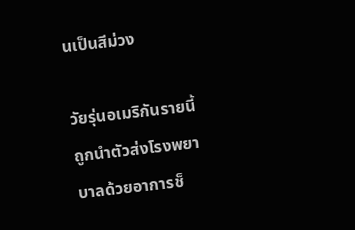นเป็นสีม่วง

วัยรุ่นอเมริกันรายนี้ถูกนำตัวส่งโรงพยาบาลด้วยอาการช็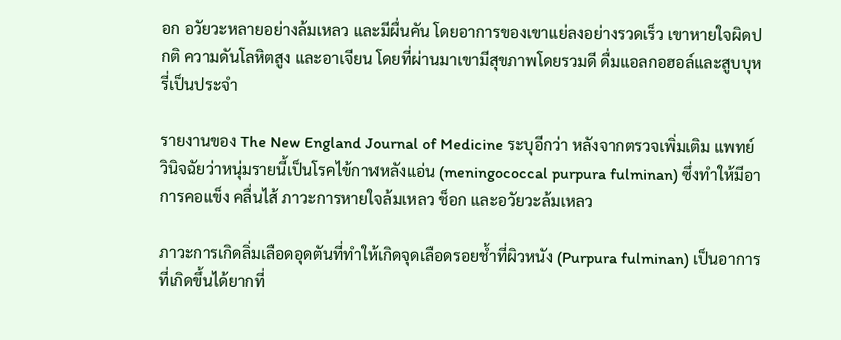อก อวัยวะหลายอย่างล้มเหลว และมีผื่นคัน โดยอาการของเขาแย่ลงอย่างรวดเร็ว เขาหายใจผิดปกติ ความดันโลหิตสูง และอาเจียน โดยที่ผ่านมาเขามีสุขภาพโดยรวมดี ดื่มแอลกอฮอล์และสูบบุหรี่เป็นประจำ

รายงานของ The New England Journal of Medicine ระบุอีกว่า หลังจากตรวจเพิ่มเติม แพทย์วินิจฉัยว่าหนุ่มรายนี้เป็นโรคไข้กาฬหลังแอ่น (meningococcal purpura fulminan) ซึ่งทำให้มีอาการคอแข็ง คลื่นไส้ ภาวะการหายใจล้มเหลว ช็อก และอวัยวะล้มเหลว

ภาวะการเกิดลิ่มเลือดอุดตันที่ทำให้เกิดจุดเลือดรอยช้ำที่ผิวหนัง (Purpura fulminan) เป็นอาการที่เกิดขึ้นได้ยากที่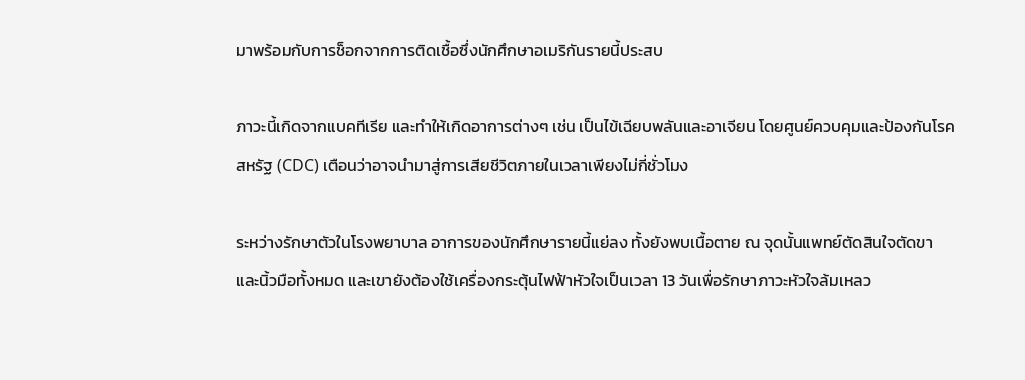มาพร้อมกับการช็อกจากการติดเชื้อซึ่งนักศึกษาอเมริกันรายนี้ประสบ

ภาวะนี้เกิดจากแบคทีเรีย และทำให้เกิดอาการต่างๆ เช่น เป็นไข้เฉียบพลันและอาเจียน โดยศูนย์ควบคุมและป้องกันโรคสหรัฐ (CDC) เตือนว่าอาจนำมาสู่การเสียชีวิตภายในเวลาเพียงไม่กี่ชั่วโมง

ระหว่างรักษาตัวในโรงพยาบาล อาการของนักศึกษารายนี้แย่ลง ทั้งยังพบเนื้อตาย ณ จุดนั้นแพทย์ตัดสินใจตัดขาและนิ้วมือทั้งหมด และเขายังต้องใช้เครื่องกระตุ้นไฟฟ้าหัวใจเป็นเวลา 13 วันเพื่อรักษาภาวะหัวใจล้มเหลว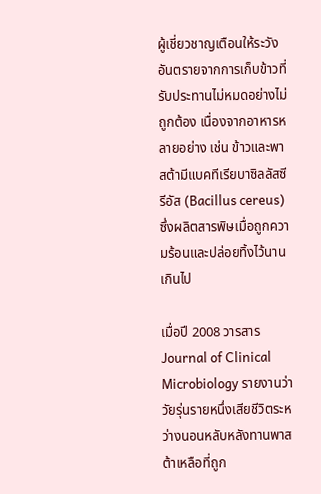ผู้เชี่ยวชาญเตือนให้ระวังอันตรายจากการเก็บข้าวที่รับประทานไม่หมดอย่างไม่ถูกต้อง เนื่องจากอาหารหลายอย่าง เช่น ข้าวและพาสต้ามีแบคทีเรียบาซิลลัสซีรีอัส (Bacillus cereus) ซึ่งผลิตสารพิษเมื่อถูกความร้อนและปล่อยทิ้งไว้นานเกินไป

เมื่อปี 2008 วารสาร Journal of Clinical Microbiology รายงานว่า วัยรุ่นรายหนึ่งเสียชีวิตระหว่างนอนหลับหลังทานพาสต้าเหลือที่ถูก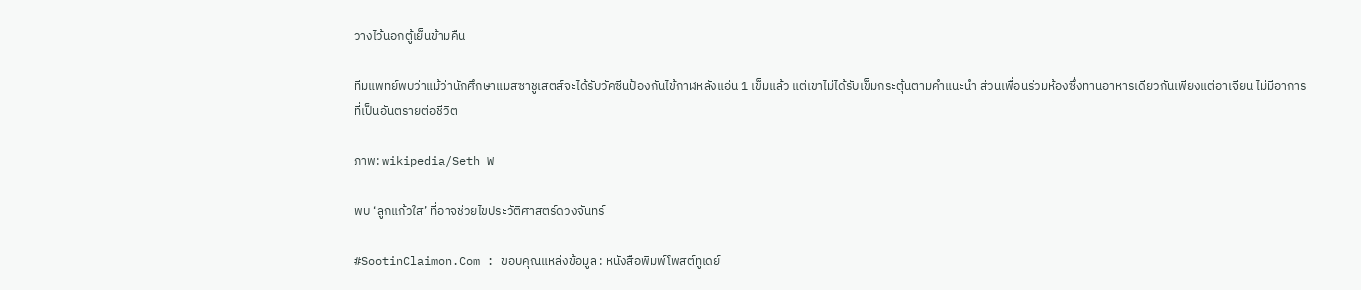วางไว้นอกตู้เย็นข้ามคืน

ทีมแพทย์พบว่าแม้ว่านักศึกษาแมสซาชูเสตส์จะได้รับวัคซีนป้องกันไข้กาฬหลังแอ่น 1 เข็มแล้ว แต่เขาไม่ได้รับเข็มกระตุ้นตามคำแนะนำ ส่วนเพื่อนร่วมห้องซึ่งทานอาหารเดียวกันเพียงแต่อาเจียน ไม่มีอาการที่เป็นอันตรายต่อชีวิต

ภาพ: wikipedia/Seth W

พบ ‘ลูกแก้วใส’ ที่อาจช่วยไขประวัติศาสตร์ดวงจันทร์

#SootinClaimon.Com : ขอบคุณแหล่งข้อมูล : หนังสือพิมพ์โพสต์ทูเดย์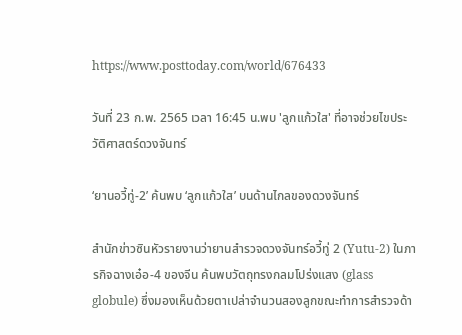https://www.posttoday.com/world/676433

วันที่ 23 ก.พ. 2565 เวลา 16:45 น.พบ 'ลูกแก้วใส' ที่อาจช่วยไขประวัติศาสตร์ดวงจันทร์

‘ยานอวี้ทู่-2’ ค้นพบ ‘ลูกแก้วใส’ บนด้านไกลของดวงจันทร์

สำนักข่าวซินหัวรายงานว่ายานสำรวจดวงจันทร์อวี้ทู่ 2 (Yutu-2) ในภารกิจฉางเอ๋อ-4 ของจีน ค้นพบวัตถุทรงกลมโปร่งแสง (glass globule) ซึ่งมองเห็นด้วยตาเปล่าจำนวนสองลูกขณะทำการสำรวจด้า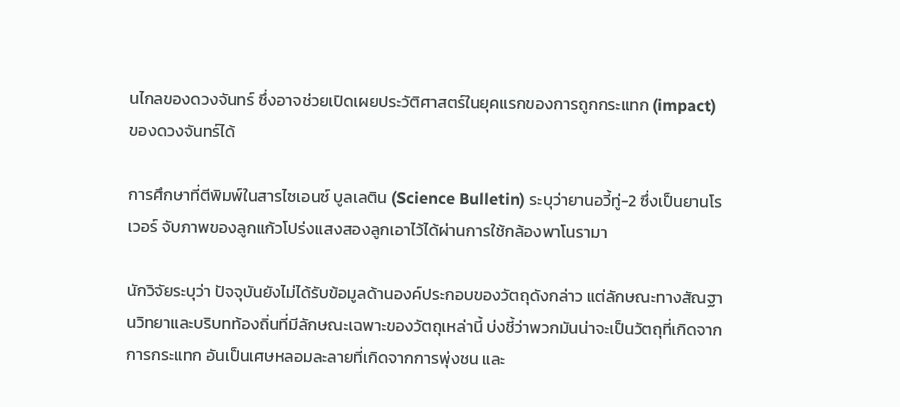นไกลของดวงจันทร์ ซึ่งอาจช่วยเปิดเผยประวัติศาสตร์ในยุคแรกของการถูกกระแทก (impact) ของดวงจันทร์ได้

การศึกษาที่ตีพิมพ์ในสารไซเอนซ์ บูลเลติน (Science Bulletin) ระบุว่ายานอวี้ทู่-2 ซึ่งเป็นยานโรเวอร์ จับภาพของลูกแก้วโปร่งแสงสองลูกเอาไว้ได้ผ่านการใช้กล้องพาโนรามา

นักวิจัยระบุว่า ปัจจุบันยังไม่ได้รับข้อมูลด้านองค์ประกอบของวัตถุดังกล่าว แต่ลักษณะทางสัณฐานวิทยาและบริบทท้องถิ่นที่มีลักษณะเฉพาะของวัตถุเหล่านี้ บ่งชี้ว่าพวกมันน่าจะเป็นวัตถุที่เกิดจากการกระแทก อันเป็นเศษหลอมละลายที่เกิดจากการพุ่งชน และ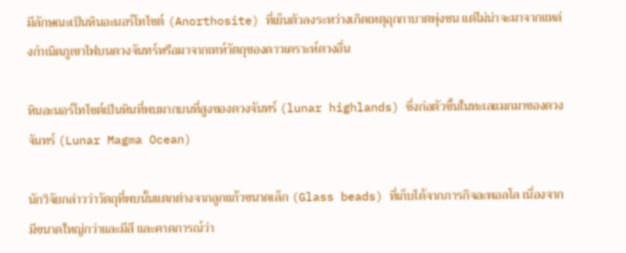มีลักษณะเป็นหินอะนอร์โทไซต์ (Anorthosite) ที่เย็นตัวลงระหว่างเกิดเหตุอุกกาบาตพุ่งชน แต่ไม่น่าจะมาจากแหล่งกำเนิดภูเขาไฟบนดวงจันทร์หรือมาจากเทห์วัตถุของดาวเคราะห์ดวงอื่น

หินอะนอร์โทไซต์เป็นหินที่พบมากบนที่สูงของดวงจันทร์ (lunar highlands) ซึ่งก่อตัวขึ้นในทะเลแมกมาของดวงจันทร์ (Lunar Magma Ocean)

นักวิจัยกล่าวว่าวัตถุที่พบนั้นแตกต่างจากลูกแก้วขนาดเล็ก (Glass beads) ที่เก็บได้จากภารกิจอะพอลโล เนื่องจากมีขนาดใหญ่กว่าและมีสี และคาดการณ์ว่า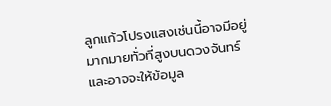ลูกแก้วโปรงแสงเช่นนี้อาจมีอยู่มากมายทั่วที่สูงบนดวงจันทร์ และอาจจะให้ข้อมูล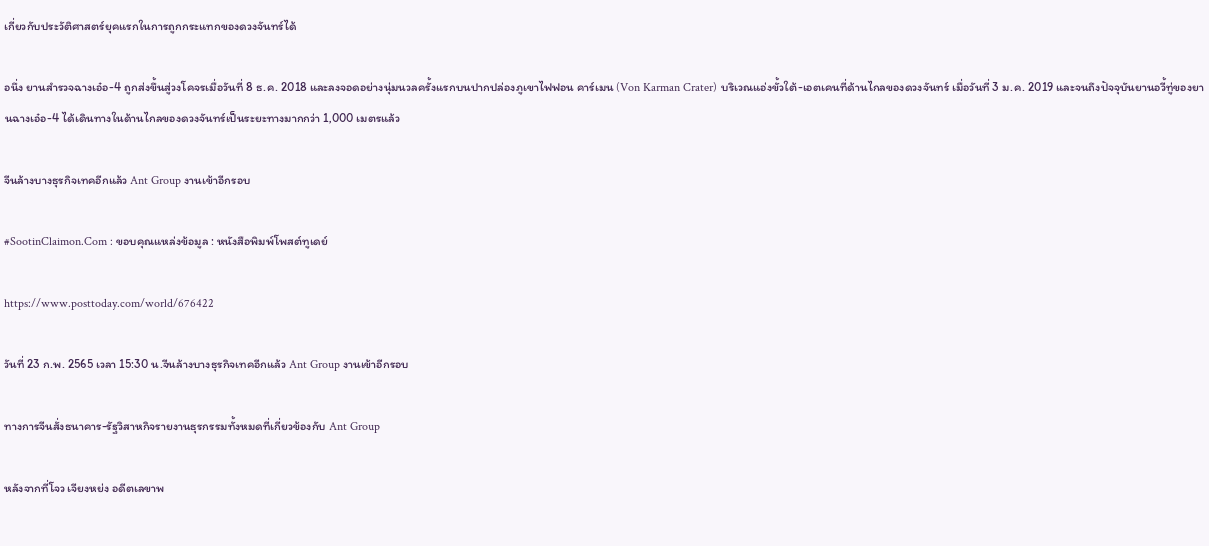เกี่ยวกับประวัติศาสตร์ยุคแรกในการถูกกระแทกของดวงจันทร์ได้

อนึ่ง ยานสำรวจฉางเอ๋อ-4 ถูกส่งขึ้นสู่วงโคจรเมื่อวันที่ 8 ธ.ค. 2018 และลงจอดอย่างนุ่มนวลครั้งแรกบนปากปล่องภูเขาไฟฟอน คาร์เมน (Von Karman Crater) บริเวณแอ่งขั้วใต้-เอตเคนที่ด้านไกลของดวงจันทร์ เมื่อวันที่ 3 ม.ค. 2019 และจนถึงปัจจุบันยานอวี้ทู่ของยานฉางเอ๋อ-4 ได้เดินทางในด้านไกลของดวงจันทร์เป็นระยะทางมากกว่า 1,000 เมตรแล้ว

จีนล้างบางธุรกิจเทคอีกแล้ว Ant Group งานเข้าอีกรอบ

#SootinClaimon.Com : ขอบคุณแหล่งข้อมูล : หนังสือพิมพ์โพสต์ทูเดย์

https://www.posttoday.com/world/676422

วันที่ 23 ก.พ. 2565 เวลา 15:30 น.จีนล้างบางธุรกิจเทคอีกแล้ว Ant Group งานเข้าอีกรอบ

ทางการจีนสั่งธนาคาร-รัฐวิสาหกิจรายงานธุรกรรมทั้งหมดที่เกี่ยวข้องกับ Ant Group

หลังจากที่โจว เจียงหย่ง อดีตเลขาพ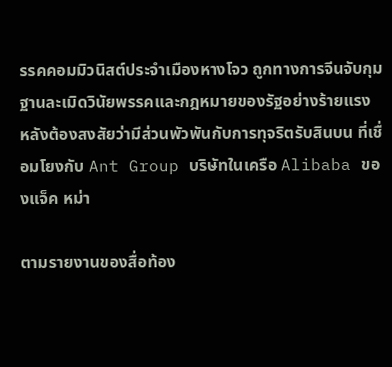รรคคอมมิวนิสต์ประจำเมืองหางโจว ถูกทางการจีนจับกุมฐานละเมิดวินัยพรรคและกฎหมายของรัฐอย่างร้ายแรง หลังต้องสงสัยว่ามีส่วนพัวพันกับการทุจริตรับสินบน ที่เชื่อมโยงกับ Ant Group บริษัทในเครือ Alibaba ของแจ็ค หม่า

ตามรายงานของสื่อท้อง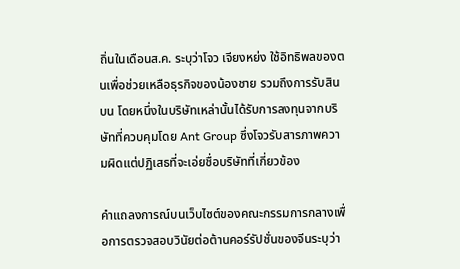ถิ่นในเดือนส.ค. ระบุว่าโจว เจียงหย่ง ใช้อิทธิพลของตนเพื่อช่วยเหลือธุรกิจของน้องชาย รวมถึงการรับสินบน โดยหนึ่งในบริษัทเหล่านั้นได้รับการลงทุนจากบริษัทที่ควบคุมโดย Ant Group ซึ่งโจวรับสารภาพความผิดแต่ปฏิเสธที่จะเอ่ยชื่อบริษัทที่เกี่ยวข้อง

คำแถลงการณ์บนเว็บไซต์ของคณะกรรมการกลางเพื่อการตรวจสอบวินัยต่อต้านคอร์รัปชั่นของจีนระบุว่า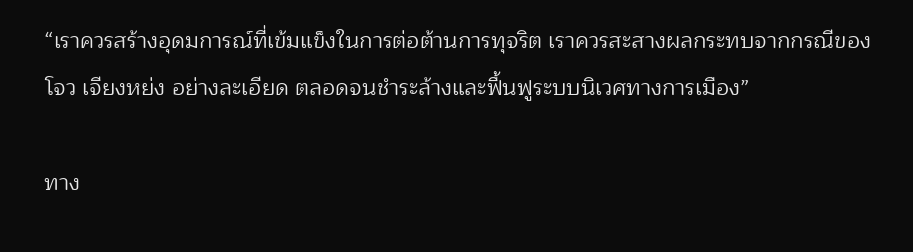“เราควรสร้างอุดมการณ์ที่เข้มแข็งในการต่อต้านการทุจริต เราควรสะสางผลกระทบจากกรณีของโจว เจียงหย่ง อย่างละเอียด ตลอดจนชำระล้างและฟื้นฟูระบบนิเวศทางการเมือง”

ทาง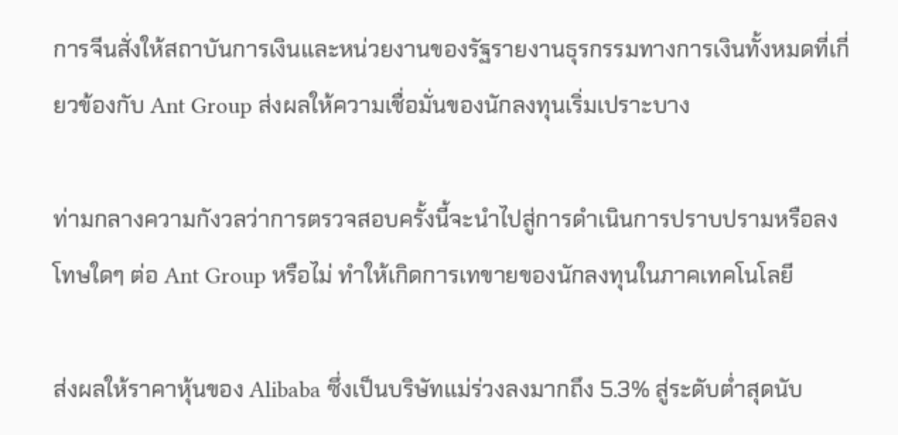การจีนสั่งให้สถาบันการเงินและหน่วยงานของรัฐรายงานธุรกรรมทางการเงินทั้งหมดที่เกี่ยวข้องกับ Ant Group ส่งผลให้ความเชื่อมั่นของนักลงทุนเริ่มเปราะบาง

ท่ามกลางความกังวลว่าการตรวจสอบครั้งนี้จะนำไปสู่การดำเนินการปราบปรามหรือลงโทษใดๆ ต่อ Ant Group หรือไม่ ทำให้เกิดการเทขายของนักลงทุนในภาคเทคโนโลยี

ส่งผลให้ราคาหุ้นของ Alibaba ซึ่งเป็นบริษัทแม่ร่วงลงมากถึง 5.3% สู่ระดับต่ำสุดนับ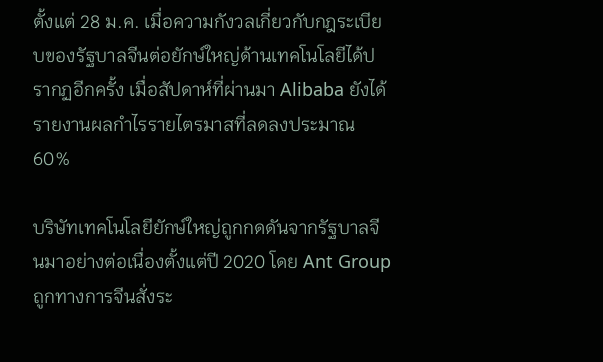ตั้งแต่ 28 ม.ค. เมื่อความกังวลเกี่ยวกับกฎระเบียบของรัฐบาลจีนต่อยักษ์ใหญ่ด้านเทคโนโลยีได้ปรากฏอีกครั้ง เมื่อสัปดาห์ที่ผ่านมา Alibaba ยังได้รายงานผลกำไรรายไตรมาสที่ลดลงประมาณ 60%

บริษัทเทคโนโลยียักษ์ใหญ่ถูกกดดันจากรัฐบาลจีนมาอย่างต่อเนื่องตั้งแต่ปี 2020 โดย Ant Group ถูกทางการจีนสั่งระ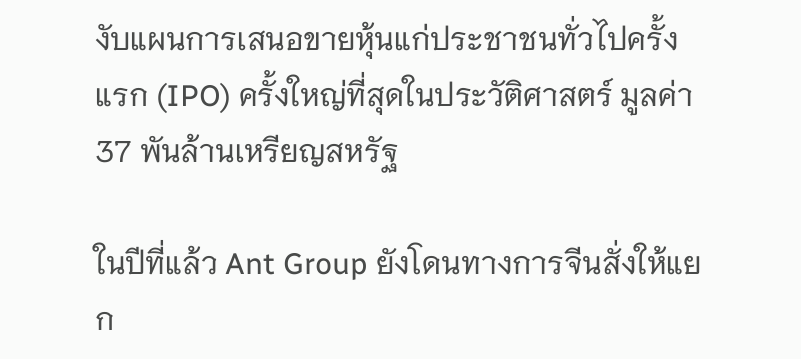งับแผนการเสนอขายหุ้นแก่ประชาชนทั่วไปครั้งแรก (IPO) ครั้งใหญ่ที่สุดในประวัติศาสตร์ มูลค่า 37 พันล้านเหรียญสหรัฐ

ในปีที่แล้ว Ant Group ยังโดนทางการจีนสั่งให้แยก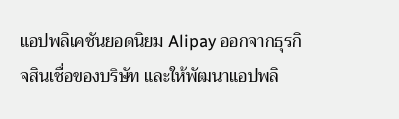แอปพลิเคชันยอดนิยม Alipay ออกจากธุรกิจสินเชื่อของบริษัท และให้พัฒนาแอปพลิ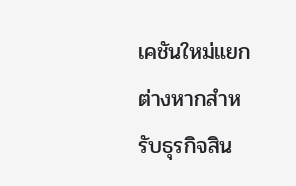เคชันใหม่แยกต่างหากสำหรับธุรกิจสิน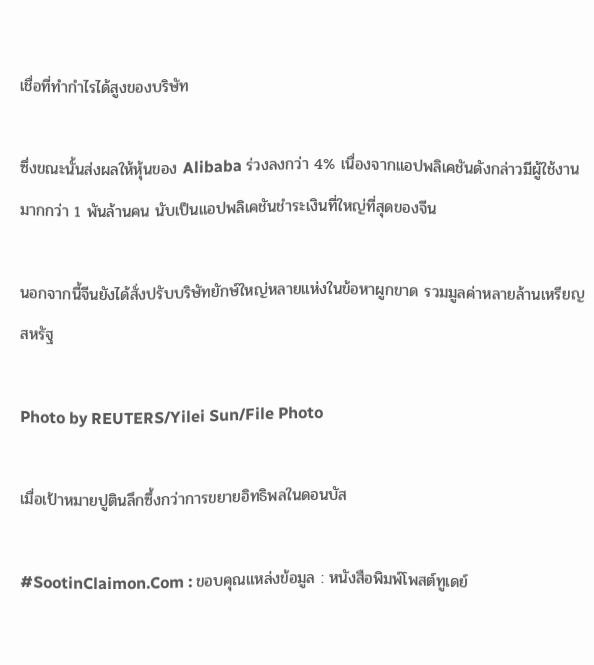เชื่อที่ทำกำไรได้สูงของบริษัท

ซึ่งขณะนั้นส่งผลให้หุ้นของ Alibaba ร่วงลงกว่า 4% เนื่องจากแอปพลิเคชันดังกล่าวมีผู้ใช้งานมากกว่า 1 พันล้านคน นับเป็นแอปพลิเคชันชำระเงินที่ใหญ่ที่สุดของจีน

นอกจากนี้จีนยังได้สั่งปรับบริษัทยักษ์ใหญ่หลายแห่งในข้อหาผูกขาด รวมมูลค่าหลายล้านเหรียญสหรัฐ

Photo by REUTERS/Yilei Sun/File Photo

เมื่อเป้าหมายปูตินลึกซึ้งกว่าการขยายอิทธิพลในดอนบัส

#SootinClaimon.Com : ขอบคุณแหล่งข้อมูล : หนังสือพิมพ์โพสต์ทูเดย์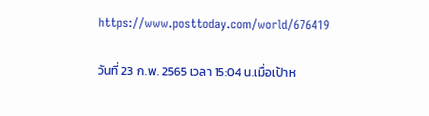https://www.posttoday.com/world/676419

วันที่ 23 ก.พ. 2565 เวลา 15:04 น.เมื่อเป้าห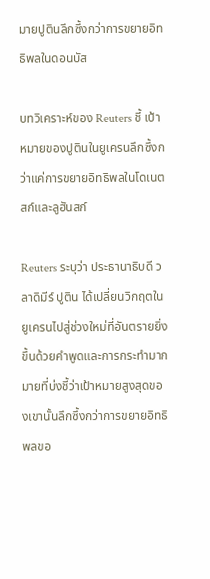มายปูตินลึกซึ้งกว่าการขยายอิทธิพลในดอนบัส

บทวิเคราะห์ของ Reuters ชี้ เป้าหมายของปูตินในยูเครนลึกซึ้งกว่าแค่การขยายอิทธิพลในโดเนตสก์และลูฮันสก์

Reuters ระบุว่า ประธานาธิบดี วลาดิมีร์ ปูติน ได้เปลี่ยนวิกฤตในยูเครนไปสู่ช่วงใหม่ที่อันตรายยิ่งขึ้นด้วยคำพูดและการกระทำมากมายที่บ่งชี้ว่าเป้าหมายสูงสุดของเขานั้นลึกซึ้งกว่าการขยายอิทธิพลขอ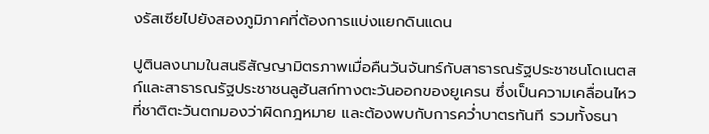งรัสเซียไปยังสองภูมิภาคที่ต้องการแบ่งแยกดินแดน

ปูตินลงนามในสนธิสัญญามิตรภาพเมื่อคืนวันจันทร์กับสาธารณรัฐประชาชนโดเนตสก์และสาธารณรัฐประชาชนลูฮันสก์ทางตะวันออกของยูเครน ซึ่งเป็นความเคลื่อนไหวที่ชาติตะวันตกมองว่าผิดกฎหมาย และต้องพบกับการคว่ำบาตรทันที รวมทั้งธนา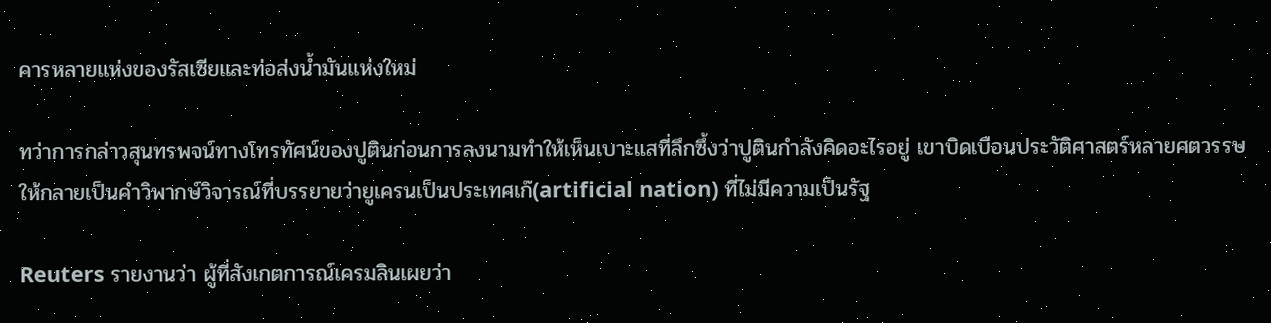คารหลายแห่งของรัสเซียและท่อส่งน้ำมันแห่งใหม่

ทว่าการกล่าวสุนทรพจน์ทางโทรทัศน์ของปูตินก่อนการลงนามทำให้เห็นเบาะแสที่ลึกซึ้งว่าปูตินกำลังคิดอะไรอยู่ เขาบิดเบือนประวัติศาสตร์หลายศตวรรษให้กลายเป็นคำวิพากษ์วิจารณ์ที่บรรยายว่ายูเครนเป็นประเทศเก๊(artificial nation) ที่ไม่มีความเป็นรัฐ

Reuters รายงานว่า ผู้ที่สังเกตการณ์เครมลินเผยว่า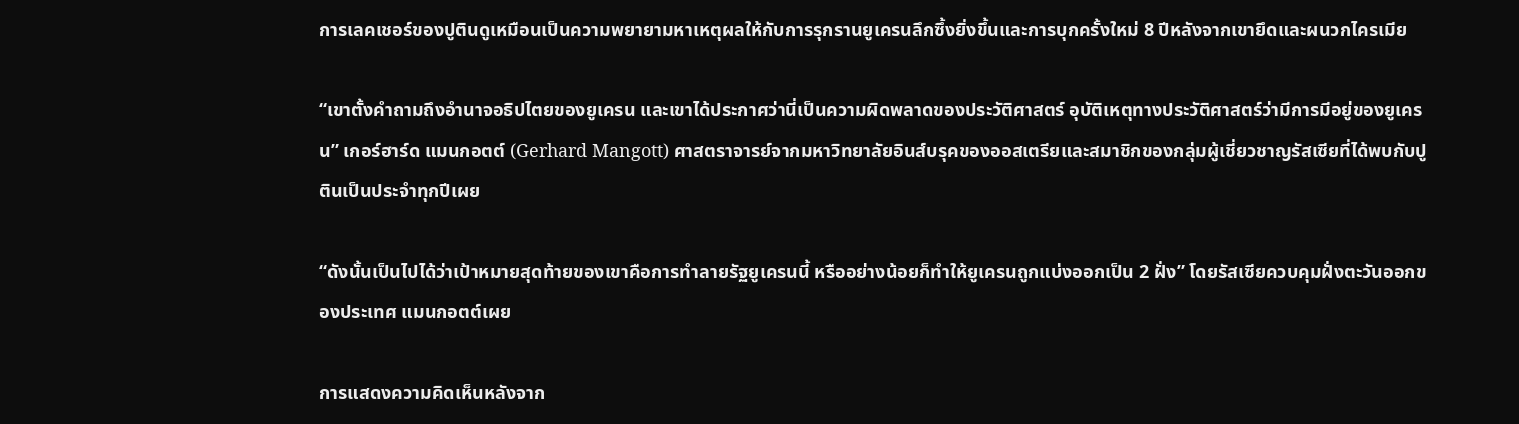การเลคเชอร์ของปูตินดูเหมือนเป็นความพยายามหาเหตุผลให้กับการรุกรานยูเครนลึกซึ้งยิ่งขึ้นและการบุกครั้งใหม่ 8 ปีหลังจากเขายึดและผนวกไครเมีย

“เขาตั้งคำถามถึงอำนาจอธิปไตยของยูเครน และเขาได้ประกาศว่านี่เป็นความผิดพลาดของประวัติศาสตร์ อุบัติเหตุทางประวัติศาสตร์ว่ามีการมีอยู่ของยูเครน” เกอร์ฮาร์ด แมนกอตต์ (Gerhard Mangott) ศาสตราจารย์จากมหาวิทยาลัยอินส์บรุคของออสเตรียและสมาชิกของกลุ่มผู้เชี่ยวชาญรัสเซียที่ได้พบกับปูตินเป็นประจำทุกปีเผย

“ดังนั้นเป็นไปได้ว่าเป้าหมายสุดท้ายของเขาคือการทำลายรัฐยูเครนนี้ หรืออย่างน้อยก็ทำให้ยูเครนถูกแบ่งออกเป็น 2 ฝั่ง” โดยรัสเซียควบคุมฝั่งตะวันออกของประเทศ แมนกอตต์เผย

การแสดงความคิดเห็นหลังจาก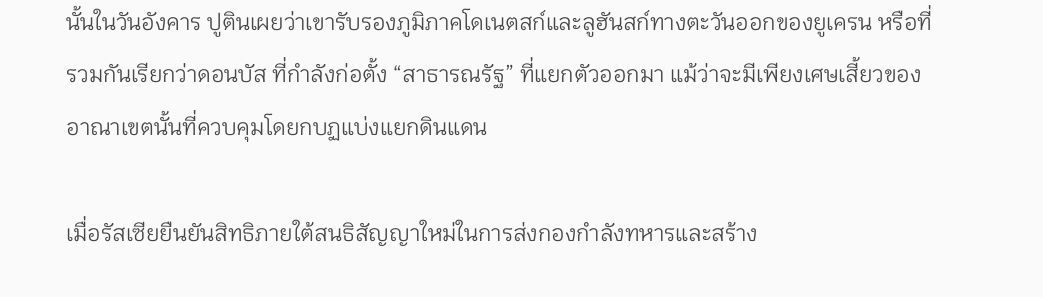นั้นในวันอังคาร ปูตินเผยว่าเขารับรองภูมิภาคโดเนตสก์และลูฮันสก์ทางตะวันออกของยูเครน หรือที่รวมกันเรียกว่าดอนบัส ที่กำลังก่อตั้ง “สาธารณรัฐ” ที่แยกตัวออกมา แม้ว่าจะมีเพียงเศษเสี้ยวของอาณาเขตนั้นที่ควบคุมโดยกบฏแบ่งแยกดินแดน

เมื่อรัสเซียยืนยันสิทธิภายใต้สนธิสัญญาใหม่ในการส่งกองกำลังทหารและสร้าง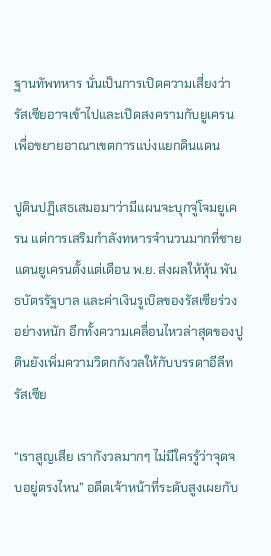ฐานทัพทหาร นั่นเป็นการเปิดความเสี่ยงว่ารัสเซียอาจเข้าไปและเปิดสงครามกับยูเครนเพื่อขยายอาณาเขตการแบ่งแยกดินแดน

ปูตินปฏิเสธเสมอมาว่ามีแผนจะบุกจู่โจมยูเครน แต่การเสริมกำลังทหารจำนวนมากที่ชายแดนยูเครนตั้งแต่เดือน พ.ย. ส่งผลให้หุ้น พันธบัตรรัฐบาล และค่าเงินรูเบิลของรัสเซียร่วงอย่างหนัก อีกทั้งความเคลื่อนไหวล่าสุดของปูตินยังเพิ่มความวิตกกังวลให้กับบรรดาอีลีทรัสเซีย

“เราสูญเสีย เรากังวลมากๆ ไม่มีใครรู้ว่าจุดจบอยู่ตรงไหน” อดีตเจ้าหน้าที่ระดับสูงเผยกับ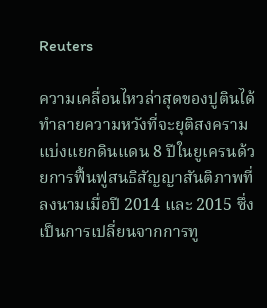Reuters

ความเคลื่อนไหวล่าสุดของปูตินได้ทำลายความหวังที่จะยุติสงครามแบ่งแยกดินแดน 8 ปีในยูเครนด้วยการฟื้นฟูสนธิสัญญาสันติภาพที่ลงนามเมื่อปี 2014 และ 2015 ซึ่งเป็นการเปลี่ยนจากการทู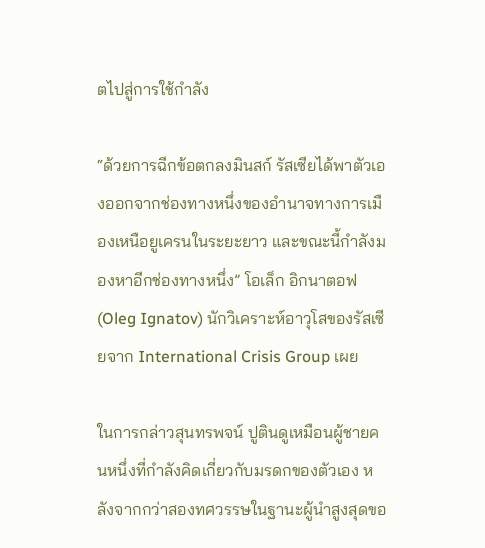ตไปสู่การใช้กำลัง

“ด้วยการฉีกข้อตกลงมินสก์ รัสเซียได้พาตัวเองออกจากช่องทางหนึ่งของอำนาจทางการเมืองเหนือยูเครนในระยะยาว และขณะนี้กำลังมองหาอีกช่องทางหนึ่ง” โอเล็ก อิกนาตอฟ (Oleg Ignatov) นักวิเคราะห์อาวุโสของรัสเซียจาก International Crisis Group เผย

ในการกล่าวสุนทรพจน์ ปูตินดูเหมือนผู้ชายคนหนึ่งที่กำลังคิดเกี่ยวกับมรดกของตัวเอง หลังจากกว่าสองทศวรรษในฐานะผู้นำสูงสุดขอ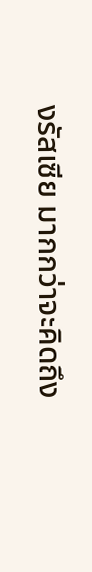งรัสเซีย มากกว่าจะคิดถึง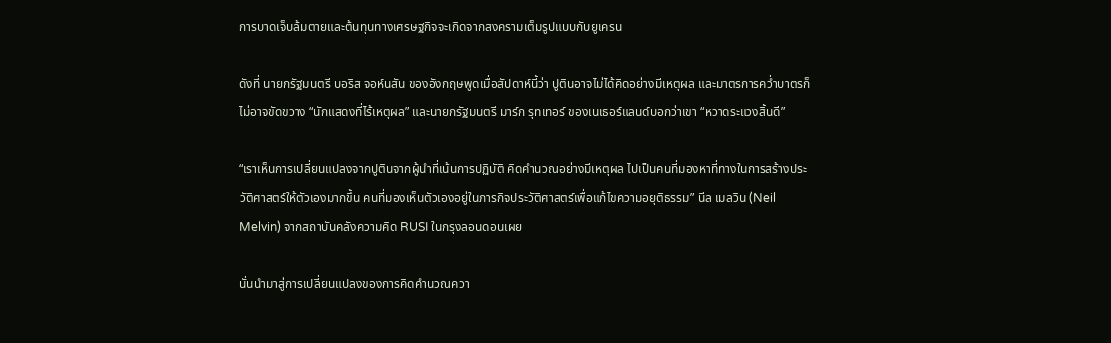การบาดเจ็บล้มตายและต้นทุนทางเศรษฐกิจจะเกิดจากสงครามเต็มรูปแบบกับยูเครน

ดังที่ นายกรัฐมนตรี บอริส จอห์นสัน ของอังกฤษพูดเมื่อสัปดาห์นี้ว่า ปูตินอาจไม่ได้คิดอย่างมีเหตุผล และมาตรการคว่ำบาตรก็ไม่อาจขัดขวาง “นักแสดงที่ไร้เหตุผล” และนายกรัฐมนตรี มาร์ก รุทเทอร์ ของเนเธอร์แลนด์บอกว่าเขา “หวาดระแวงสิ้นดี”

“เราเห็นการเปลี่ยนแปลงจากปูตินจากผู้นำที่เน้นการปฏิบัติ คิดคำนวณอย่างมีเหตุผล ไปเป็นคนที่มองหาที่ทางในการสร้างประวัติศาสตร์ให้ตัวเองมากขึ้น คนที่มองเห็นตัวเองอยู่ในภารกิจประวัติศาสตร์เพื่อแก้ไขความอยุติธรรม” นีล เมลวิน (Neil Melvin) จากสถาบันคลังความคิด RUSI ในกรุงลอนดอนเผย

นั่นนำมาสู่การเปลี่ยนแปลงของการคิดคำนวณควา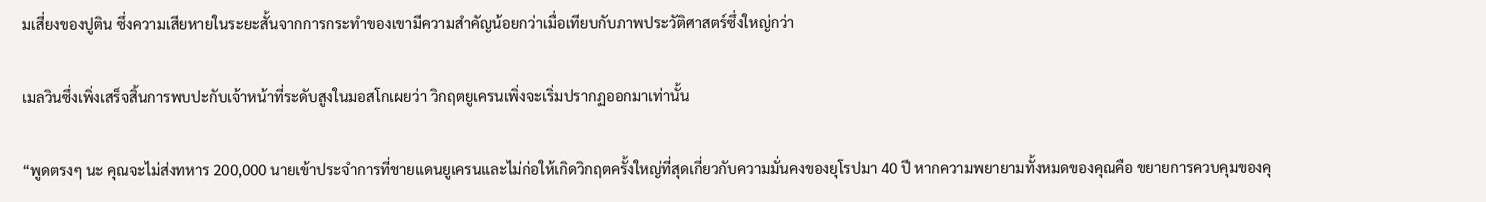มเสี่ยงของปูติน ซึ่งความเสียหายในระยะสั้นจากการกระทำของเขามีความสำคัญน้อยกว่าเมื่อเทียบกับภาพประวัติศาสตร์ซึ่งใหญ่กว่า

เมลวินซึ่งเพิ่งเสร็จสิ้นการพบปะกับเจ้าหน้าที่ระดับสูงในมอสโกเผยว่า วิกฤตยูเครนเพิ่งจะเริ่มปรากฏออกมาเท่านั้น

“พูดตรงๆ นะ คุณจะไม่ส่งทหาร 200,000 นายเข้าประจำการที่ชายแดนยูเครนและไม่ก่อให้เกิดวิกฤตครั้งใหญ่ที่สุดเกี่ยวกับความมั่นคงของยุโรปมา 40 ปี หากความพยายามทั้งหมดของคุณคือ ขยายการควบคุมของคุ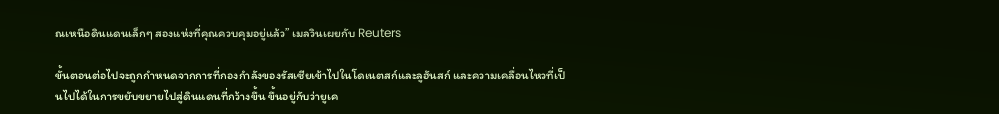ณเหนือดินแดนเล็กๆ สองแห่งที่คุณควบคุมอยู่แล้ว” เมลวินเผยกับ Reuters

ขั้นตอนต่อไปจะถูกกำหนดจากการที่กองกำลังของรัสเซียเข้าไปในโดเนตสก์และลูฮันสก์ และความเคลื่อนไหวที่เป็นไปได้ในการขยับขยายไปสู่ดินแดนที่กว้างขึ้น ขึ้นอยู่กับว่ายูเค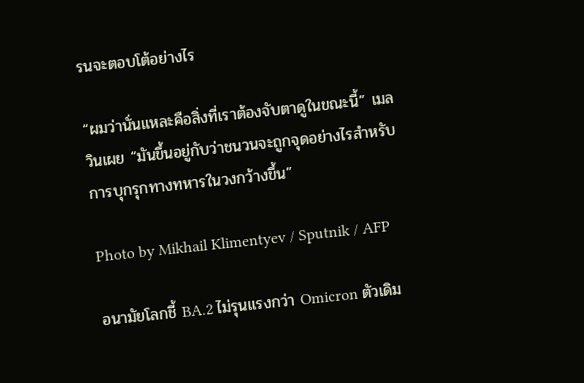รนจะตอบโต้อย่างไร

“ผมว่านั่นแหละคือสิ่งที่เราต้องจับตาดูในขณะนี้” เมลวินเผย “มันขึ้นอยู่กับว่าชนวนจะถูกจุดอย่างไรสำหรับการบุกรุกทางทหารในวงกว้างขึ้น”

Photo by Mikhail Klimentyev / Sputnik / AFP

อนามัยโลกชี้ BA.2 ไม่รุนแรงกว่า Omicron ตัวเดิม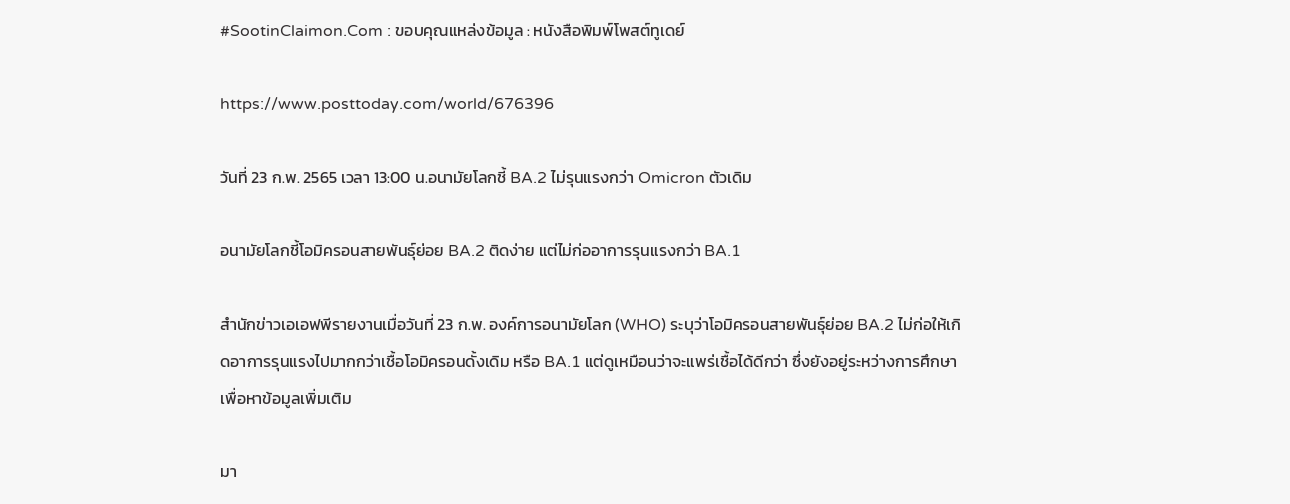#SootinClaimon.Com : ขอบคุณแหล่งข้อมูล : หนังสือพิมพ์โพสต์ทูเดย์

https://www.posttoday.com/world/676396

วันที่ 23 ก.พ. 2565 เวลา 13:00 น.อนามัยโลกชี้ BA.2 ไม่รุนแรงกว่า Omicron ตัวเดิม

อนามัยโลกชี้โอมิครอนสายพันธุ์ย่อย BA.2 ติดง่าย แต่ไม่ก่ออาการรุนแรงกว่า BA.1

สำนักข่าวเอเอฟพีรายงานเมื่อวันที่ 23 ก.พ. องค์การอนามัยโลก (WHO) ระบุว่าโอมิครอนสายพันธุ์ย่อย BA.2 ไม่ก่อให้เกิดอาการรุนแรงไปมากกว่าเชื้อโอมิครอนดั้งเดิม หรือ BA.1 แต่ดูเหมือนว่าจะแพร่เชื้อได้ดีกว่า ซึ่งยังอยู่ระหว่างการศึกษาเพื่อหาข้อมูลเพิ่มเติม

มา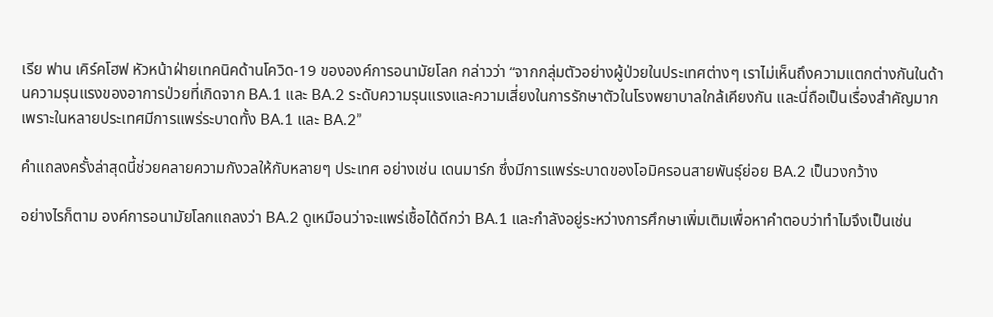เรีย ฟาน เคิร์คโฮฟ หัวหน้าฝ่ายเทคนิคด้านโควิด-19 ขององค์การอนามัยโลก กล่าวว่า “จากกลุ่มตัวอย่างผู้ป่วยในประเทศต่างๆ เราไม่เห็นถึงความแตกต่างกันในด้านความรุนแรงของอาการป่วยที่เกิดจาก BA.1 และ BA.2 ระดับความรุนแรงและความเสี่ยงในการรักษาตัวในโรงพยาบาลใกล้เคียงกัน และนี่ถือเป็นเรื่องสำคัญมากเพราะในหลายประเทศมีการแพร่ระบาดทั้ง BA.1 และ BA.2”

คำแถลงครั้งล่าสุดนี้ช่วยคลายความกังวลให้กับหลายๆ ประเทศ อย่างเช่น เดนมาร์ก ซึ่งมีการแพร่ระบาดของโอมิครอนสายพันธุ์ย่อย BA.2 เป็นวงกว้าง

อย่างไรก็ตาม องค์การอนามัยโลกแถลงว่า BA.2 ดูเหมือนว่าจะแพร่เชื้อได้ดีกว่า BA.1 และกำลังอยู่ระหว่างการศึกษาเพิ่มเติมเพื่อหาคำตอบว่าทำไมจึงเป็นเช่น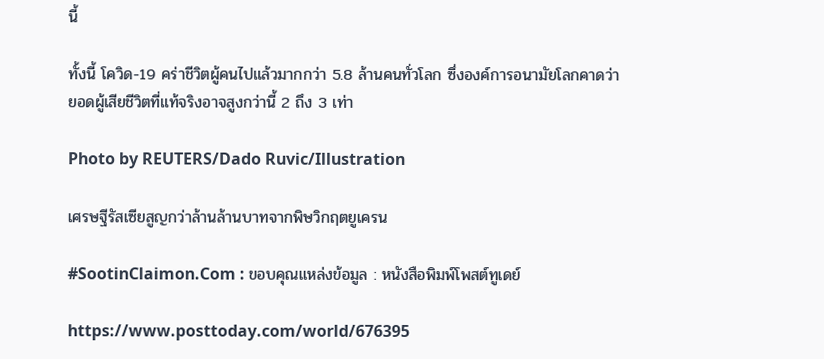นี้

ทั้งนี้ โควิด-19 คร่าชีวิตผู้คนไปแล้วมากกว่า 5.8 ล้านคนทั่วโลก ซึ่งองค์การอนามัยโลกคาดว่ายอดผู้เสียชีวิตที่แท้จริงอาจสูงกว่านี้ 2 ถึง 3 เท่า

Photo by REUTERS/Dado Ruvic/Illustration

เศรษฐีรัสเซียสูญกว่าล้านล้านบาทจากพิษวิกฤตยูเครน

#SootinClaimon.Com : ขอบคุณแหล่งข้อมูล : หนังสือพิมพ์โพสต์ทูเดย์

https://www.posttoday.com/world/676395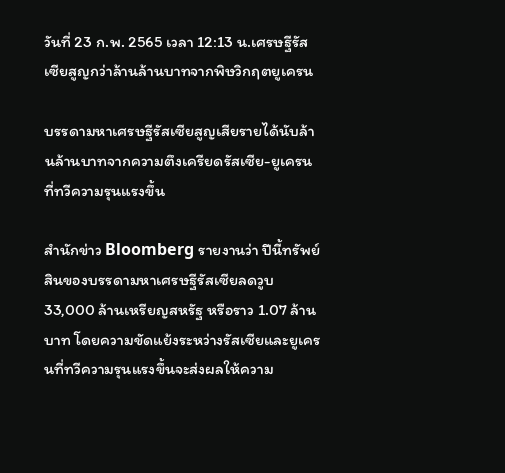วันที่ 23 ก.พ. 2565 เวลา 12:13 น.เศรษฐีรัสเซียสูญกว่าล้านล้านบาทจากพิษวิกฤตยูเครน

บรรดามหาเศรษฐีรัสเซียสูญเสียรายได้นับล้านล้านบาทจากความตึงเครียดรัสเซีย-ยูเครนที่ทวีความรุนแรงขึ้น

สำนักข่าว Bloomberg รายงานว่า ปีนี้ทรัพย์สินของบรรดามหาเศรษฐีรัสเซียลดวูบ 33,000 ล้านเหรียญสหรัฐ หรือราว 1.07 ล้านบาท โดยความขัดแย้งระหว่างรัสเซียและยูเครนที่ทวีความรุนแรงขึ้นจะส่งผลให้ความ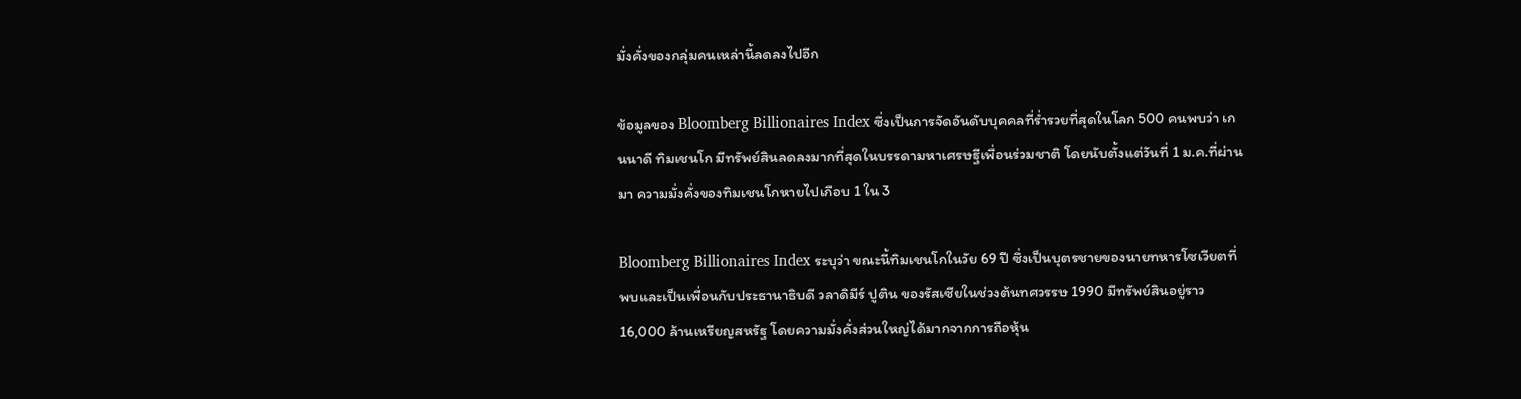มั่งคั่งของกลุ่มคนเหล่านี้ลดลงไปอีก

ข้อมูลของ Bloomberg Billionaires Index ซึ่งเป็นการจัดอันดับบุคคลที่ร่ำรวยที่สุดในโลก 500 คนพบว่า เกนนาดี ทิมเชนโก มีทรัพย์สินลดลงมากที่สุดในบรรดามหาเศรษฐีเพื่อนร่วมชาติ โดยนับตั้งแต่วันที่ 1 ม.ค.ที่ผ่านมา ความมั่งคั่งของทิมเชนโกหายไปเกือบ 1 ใน 3

Bloomberg Billionaires Index ระบุว่า ขณะนี้ทิมเชนโกในวัย 69 ปี ซึ่งเป็นบุตรชายของนายทหารโซเวียตที่พบและเป็นเพื่อนกับประธานาธิบดี วลาดิมีร์ ปูติน ของรัสเซียในช่วงต้นทศวรรษ 1990 มีทรัพย์สินอยู่ราว 16,000 ล้านเหรียญสหรัฐ โดยความมั่งคั่งส่วนใหญ่ได้มากจากการถือหุ้น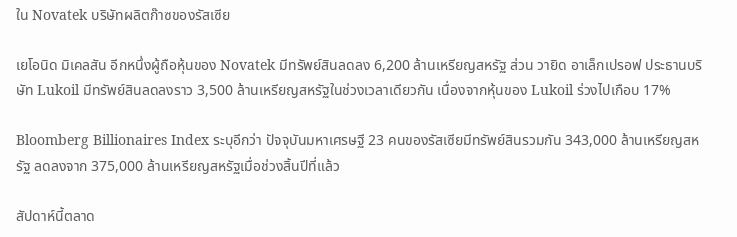ใน Novatek บริษัทผลิตก๊าซของรัสเซีย

เยโอนิด มิเคลสัน อีกหนึ่งผู้ถือหุ้นของ Novatek มีทรัพย์สินลดลง 6,200 ล้านเหรียญสหรัฐ ส่วน วายิด อาเล็กเปรอฟ ประธานบริษัท Lukoil มีทรัพย์สินลดลงราว 3,500 ล้านเหรียญสหรัฐในช่วงเวลาเดียวกัน เนื่องจากหุ้นของ Lukoil ร่วงไปเกือบ 17%

Bloomberg Billionaires Index ระบุอีกว่า ปัจจุบันมหาเศรษฐี 23 คนของรัสเซียมีทรัพย์สินรวมกัน 343,000 ล้านเหรียญสหรัฐ ลดลงจาก 375,000 ล้านเหรียญสหรัฐเมื่อช่วงสิ้นปีที่แล้ว

สัปดาห์นี้ตลาด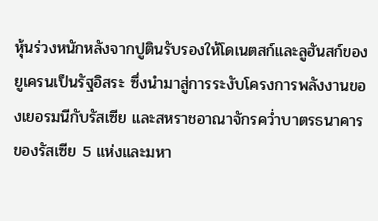หุ้นร่วงหนักหลังจากปูตินรับรองให้โดเนตสก์และลูฮันสก์ของยูเครนเป็นรัฐอิสระ ซึ่งนำมาสู่การระงับโครงการพลังงานของเยอรมนีกับรัสเซีย และสหราชอาณาจักรคว่ำบาตรธนาคารของรัสเซีย 5 แห่งและมหา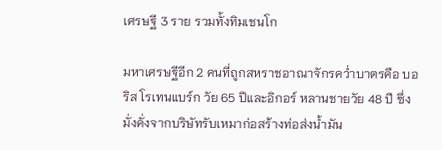เศรษฐี 3 ราย รวมทั้งทิมเชนโก

มหาเศรษฐีอีก 2 คนที่ถูกสหราชอาณาจักรคว่ำบาตรคือ บอริส โรเทนแบร์ก วัย 65 ปีและอิกอร์ หลานชายวัย 48 ปี ซึ่งมั่งคั่งจากบริษัทรับเหมาก่อสร้างท่อส่งน้ำมัน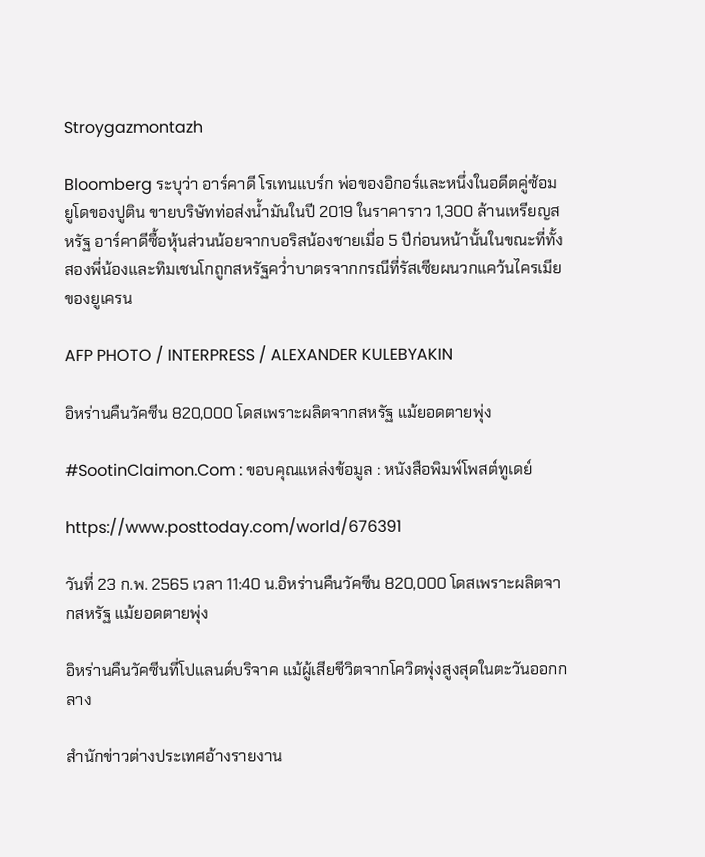Stroygazmontazh

Bloomberg ระบุว่า อาร์คาดี โรเทนแบร์ก พ่อของอิกอร์และหนึ่งในอดีตคู่ซ้อมยูโดของปูติน ขายบริษัทท่อส่งน้ำมันในปี 2019 ในราคาราว 1,300 ล้านเหรียญสหรัฐ อาร์คาดีซื้อหุ้นส่วนน้อยจากบอริสน้องชายเมื่อ 5 ปีก่อนหน้านั้นในขณะที่ทั้งสองพี่น้องและทิมเชนโกถูกสหรัฐคว่ำบาตรจากกรณีที่รัสเซียผนวกแคว้นไครเมียของยูเครน

AFP PHOTO / INTERPRESS / ALEXANDER KULEBYAKIN

อิหร่านคืนวัคซีน 820,000 โดสเพราะผลิตจากสหรัฐ แม้ยอดตายพุ่ง

#SootinClaimon.Com : ขอบคุณแหล่งข้อมูล : หนังสือพิมพ์โพสต์ทูเดย์

https://www.posttoday.com/world/676391

วันที่ 23 ก.พ. 2565 เวลา 11:40 น.อิหร่านคืนวัคซีน 820,000 โดสเพราะผลิตจากสหรัฐ แม้ยอดตายพุ่ง

อิหร่านคืนวัคซีนที่โปแลนด์บริจาค แม้ผู้เสียชีวิตจากโควิดพุ่งสูงสุดในตะวันออกกลาง

สำนักข่าวต่างประเทศอ้างรายงาน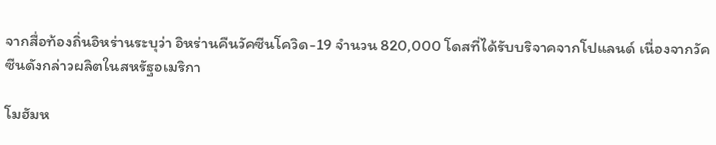จากสื่อท้องถิ่นอิหร่านระบุว่า อิหร่านคืนวัคซีนโควิด-19 จำนวน 820,000 โดสที่ได้รับบริจาคจากโปแลนด์ เนื่องจากวัคซีนดังกล่าวผลิตในสหรัฐอเมริกา

โมฮัมห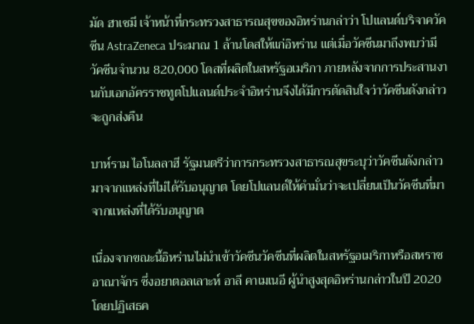มัด ฮาเชมี เจ้าหน้าที่กระทรวงสาธารณสุขของอิหร่านกล่าว่า โปแลนด์บริจาควัคซีน AstraZeneca ประมาณ 1 ล้านโดสให้แก่อิหร่าน แต่เมื่อวัคซีนมาถึงพบว่ามีวัคซีนจำนวน 820,000 โดสที่ผลิตในสหรัฐอเมริกา ภายหลังจากการประสานงานกับเอกอัครราชทูตโปแลนด์ประจำอิหร่านจึงได้มีการตัดสินใจว่าวัคซีนดังกล่าวจะถูกส่งคืน

บาห์ราม ไอโนลลาฮี รัฐมนตรีว่าการกระทรวงสาธารณสุขระบุว่าวัคซีนดังกล่าวมาจากแหล่งที่ไม่ได้รับอนุญาต โดยโปแลนด์ให้คำมั่นว่าจะเปลี่ยนเป็นวัคซีนที่มาจากแหล่งที่ได้รับอนุญาต

เนื่องจากขณะนี้อิหร่านไม่นำเข้าวัคซีนวัคซีนที่ผลิตในสหรัฐอเมริกาหรือสหราชอาณาจักร ซึ่งอยาตอลเลาะห์ อาลี คาเมเนอี ผู้นำสูงสุดอิหร่านกล่าวในปี 2020 โดยปฏิเสธค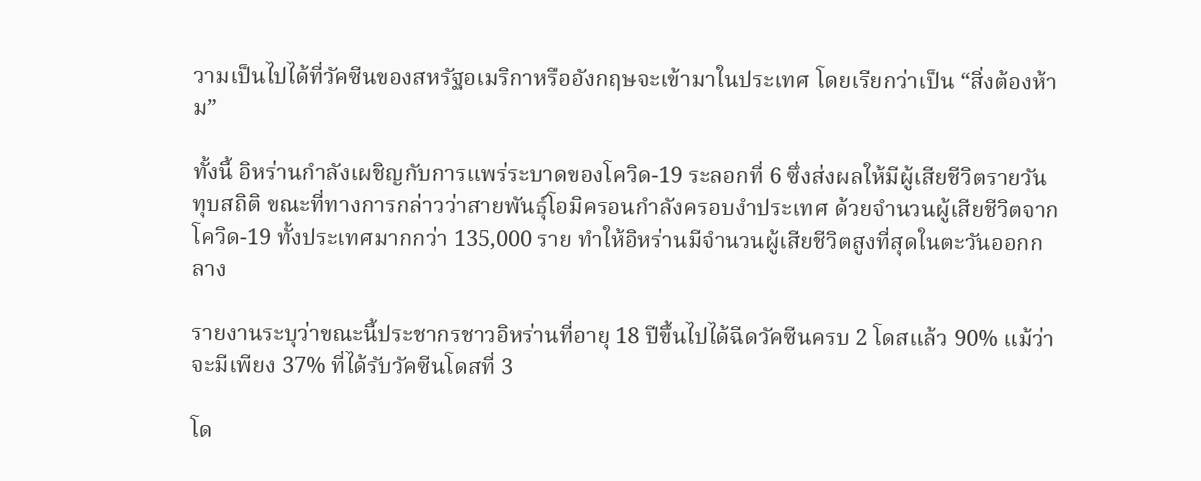วามเป็นไปได้ที่วัคซีนของสหรัฐอเมริกาหรืออังกฤษจะเข้ามาในประเทศ โดยเรียกว่าเป็น “สิ่งต้องห้าม”

ทั้งนี้ อิหร่านกำลังเผชิญกับการแพร่ระบาดของโควิด-19 ระลอกที่ 6 ซึ่งส่งผลให้มีผู้เสียชีวิตรายวันทุบสถิติ ขณะที่ทางการกล่าวว่าสายพันธุ์โอมิครอนกำลังครอบงำประเทศ ด้วยจำนวนผู้เสียชีวิตจากโควิด-19 ทั้งประเทศมากกว่า 135,000 ราย ทำให้อิหร่านมีจำนวนผู้เสียชีวิตสูงที่สุดในตะวันออกกลาง

รายงานระบุว่าขณะนี้ประชากรชาวอิหร่านที่อายุ 18 ปีขึ้นไปได้ฉีดวัคซีนครบ 2 โดสแล้ว 90% แม้ว่าจะมีเพียง 37% ที่ได้รับวัคซีนโดสที่ 3

โด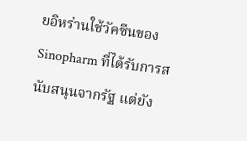ยอิหร่านใช้วัคซีนของ Sinopharm ที่ได้รับการสนับสนุนจากรัฐ แต่ยัง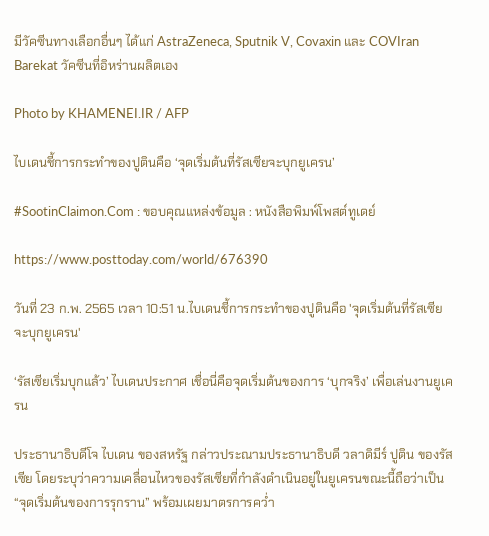มีวัคซีนทางเลือกอื่นๆ ได้แก่ AstraZeneca, Sputnik V, Covaxin และ COVIran Barekat วัคซีนที่อิหร่านผลิตเอง

Photo by KHAMENEI.IR / AFP

ไบเดนชี้การกระทำของปูตินคือ ‘จุดเริ่มต้นที่รัสเซียจะบุกยูเครน’

#SootinClaimon.Com : ขอบคุณแหล่งข้อมูล : หนังสือพิมพ์โพสต์ทูเดย์

https://www.posttoday.com/world/676390

วันที่ 23 ก.พ. 2565 เวลา 10:51 น.ไบเดนชี้การกระทำของปูตินคือ 'จุดเริ่มต้นที่รัสเซียจะบุกยูเครน'

‘รัสเซียเริ่มบุกแล้ว’ ไบเดนประกาศ เชื่อนี่คือจุดเริ่มต้นของการ ‘บุกจริง’ เพื่อเล่นงานยูเครน

ประธานาธิบดีโจ ไบเดน ของสหรัฐ กล่าวประณามประธานาธิบดี วลาดิมีร์ ปูติน ของรัสเซีย โดยระบุว่าความเคลื่อนไหวของรัสเซียที่กำลังดำเนินอยู่ในยูเครนขณะนี้ถือว่าเป็น “จุดเริ่มต้นของการรุกราน” พร้อมเผยมาตรการคว่ำ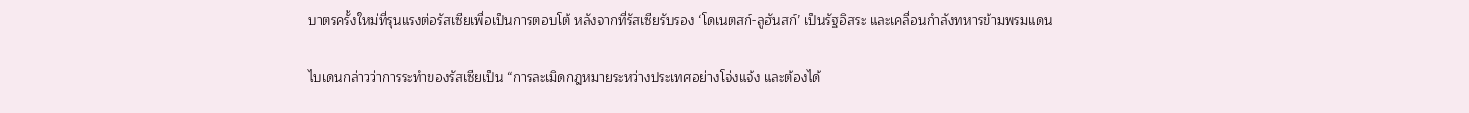บาตรครั้งใหม่ที่รุนแรงต่อรัสเซียเพื่อเป็นการตอบโต้ หลังจากที่รัสเซียรับรอง ‘โดเนตสก์-ลูฮันสก์’ เป็นรัฐอิสระ และเคลื่อนกำลังทหารข้ามพรมแดน

ไบเดนกล่าวว่าการระทำของรัสเซียเป็น “การละเมิดกฎหมายระหว่างประเทศอย่างโจ่งแจ้ง และต้องได้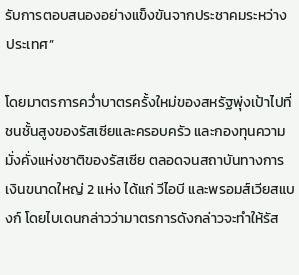รับการตอบสนองอย่างแข็งขันจากประชาคมระหว่างประเทศ”

โดยมาตรการคว่ำบาตรครั้งใหม่ของสหรัฐพุ่งเป้าไปที่ชนชั้นสูงของรัสเซียและครอบครัว และกองทุนความมั่งคั่งแห่งชาติของรัสเซีย ตลอดจนสถาบันทางการเงินขนาดใหญ่ 2 แห่ง ได้แก่ วีไอบี และพรอมส์เวียสแบงก์ โดยไบเดนกล่าวว่ามาตรการดังกล่าวจะทำให้รัส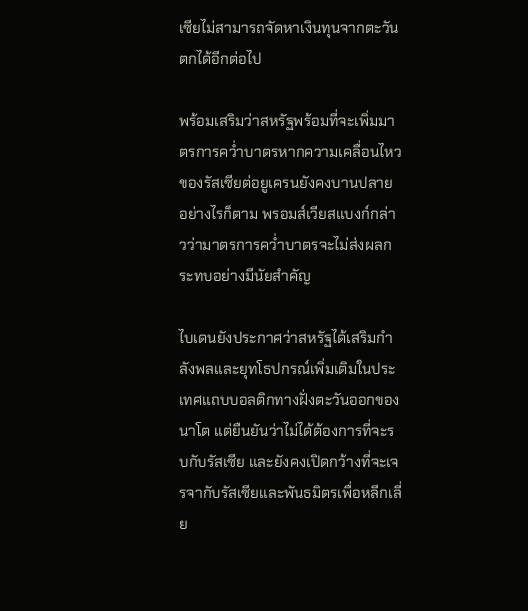เซียไม่สามารถจัดหาเงินทุนจากตะวันตกได้อีกต่อไป

พร้อมเสริมว่าสหรัฐพร้อมที่จะเพิ่มมาตรการคว่ำบาตรหากความเคลื่อนไหวของรัสเซียต่อยูเครนยังคงบานปลาย อย่างไรก็ตาม พรอมส์เวียสแบงก์กล่าวว่ามาตรการคว่ำบาตรจะไม่ส่งผลกระทบอย่างมีนัยสำคัญ

ไบเดนยังประกาศว่าสหรัฐได้เสริมกำลังพลและยุทโธปกรณ์เพิ่มเติมในประเทศแถบบอลติกทางฝั่งตะวันออกของนาโต แต่ยืนยันว่าไม่ได้ต้องการที่จะรบกับรัสเซีย และยังคงเปิดกว้างที่จะเจรจากับรัสเซียและพันธมิตรเพื่อหลีกเลี่ย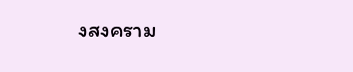งสงคราม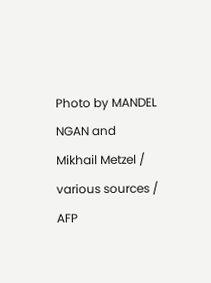Photo by MANDEL NGAN and Mikhail Metzel / various sources / AFP